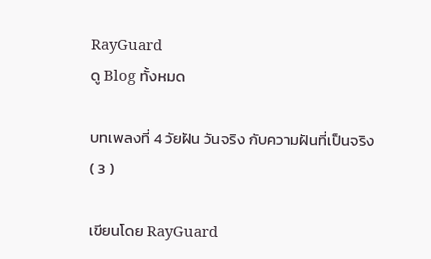RayGuard
ดู Blog ทั้งหมด

บทเพลงที่ 4 วัยฝัน วันจริง กับความฝันที่เป็นจริง ( 3 )

เขียนโดย RayGuard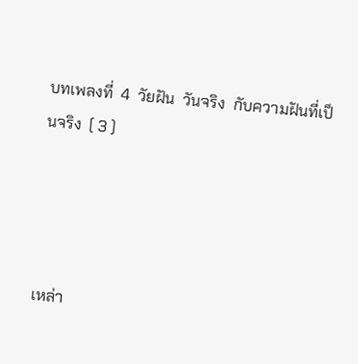บทเพลงที่  4  วัยฝัน  วันจริง  กับความฝันที่เป็นจริง  ( 3 )




เหล่า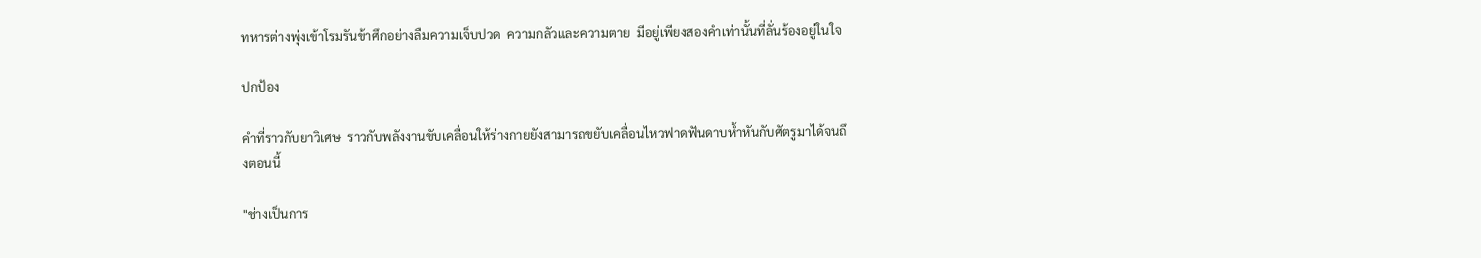ทหารต่างพุ่งเข้าโรมรันข้าศึกอย่างลืมความเจ็บปวด  ความกลัวและความตาย  มีอยู่เพียงสองคำเท่านั้นที่ลั่นร้องอยู่ในใจ

ปกป้อง

คำที่ราวกับยาวิเศษ  ราวกับพลังงานขับเคลื่อนให้ร่างกายยังสามารถขยับเคลื่อนไหวฟาดฟันดาบห้ำหันกับศัตรูมาได้จนถึงตอนนี้

"ช่างเป็นการ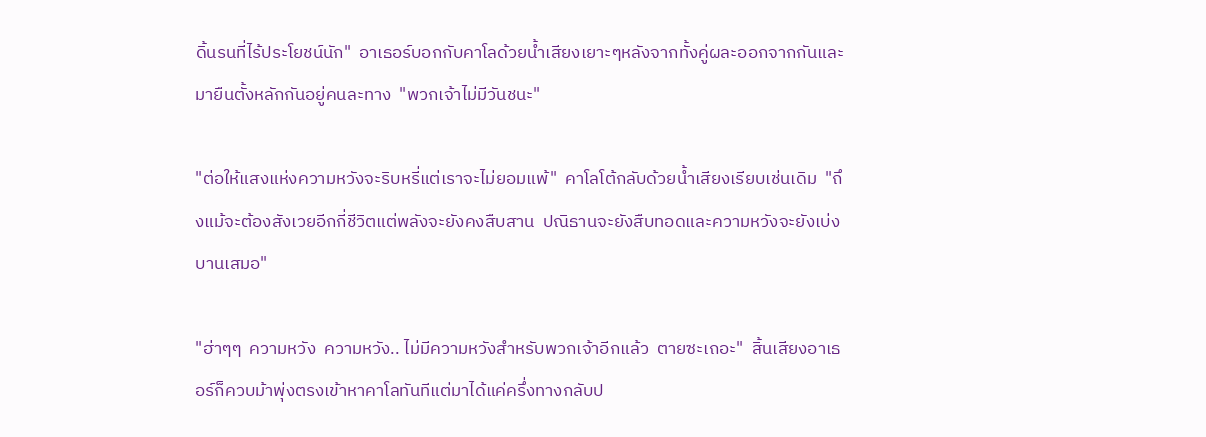ดิ้นรนที่ไร้ประโยชน์นัก"  อาเธอร์บอกกับคาโลด้วยน้ำเสียงเยาะๆหลังจากทั้งคู่ผละออกจากกันและมายืนตั้งหลักกันอยู่คนละทาง  "พวกเจ้าไม่มีวันชนะ"

"ต่อให้แสงแห่งความหวังจะริบหรี่แต่เราจะไม่ยอมแพ้"  คาโลโต้กลับด้วยน้ำเสียงเรียบเช่นเดิม  "ถึงแม้จะต้องสังเวยอีกกี่ชีวิตแต่พลังจะยังคงสืบสาน  ปณิธานจะยังสืบทอดและความหวังจะยังเบ่งบานเสมอ"

"ฮ่าๆๆ  ความหวัง  ความหวัง.. ไม่มีความหวังสำหรับพวกเจ้าอีกแล้ว  ตายซะเถอะ"  สิ้นเสียงอาเธอร์ก็ควบม้าพุ่งตรงเข้าหาคาโลทันทีแต่มาได้แค่ครึ่งทางกลับป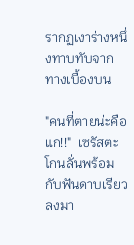รากฏเงาร่างหนึ่งทาบทับจากทางเบื้องบน

"คนที่ตายน่ะคือแก!!"  เซรัสตะโกนลั่นพร้อมกับฟันดาบเรียวลงมา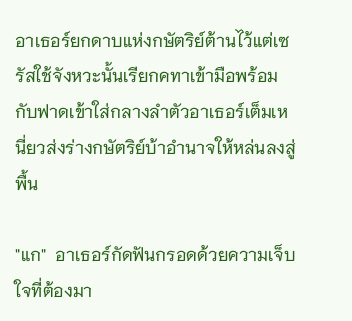อาเธอร์ยกดาบแห่งกษัตริย์ต้านไว้แต่เซรัสใช้จังหวะนั้นเรียกคทาเข้ามือพร้อมกับฟาดเข้าใส่กลางลำตัวอาเธอร์เต็มเหนี่ยวส่งร่างกษัตริย์บ้าอำนาจให้หล่นลงสู่พื้น

"แก"  อาเธอร์กัดฟันกรอดด้วยความเจ็บใจที่ต้องมา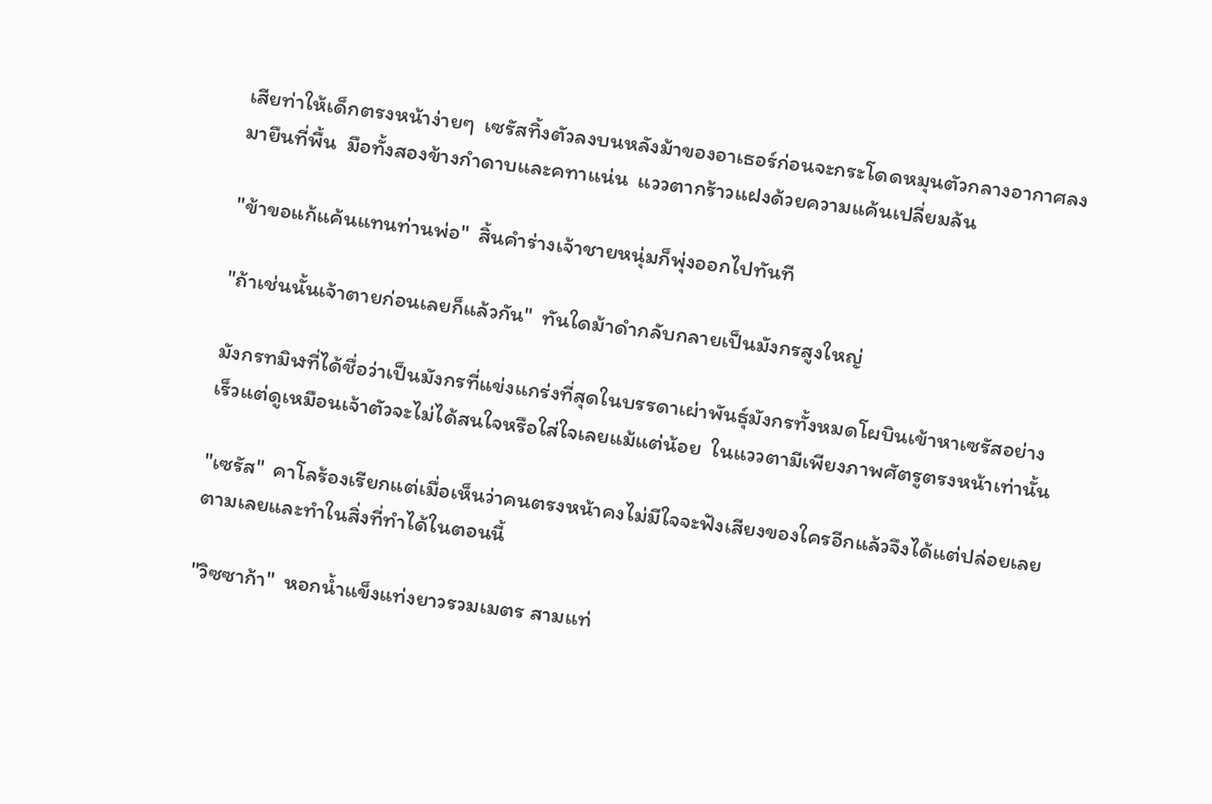เสียท่าให้เด็กตรงหน้าง่ายๆ  เซรัสทิ้งตัวลงบนหลังม้าของอาเธอร์ก่อนจะกระโดดหมุนตัวกลางอากาศลงมายืนที่พื้น  มือทั้งสองข้างกำดาบและคทาแน่น  แววตากร้าวแฝงด้วยความแค้นเปลี่ยมล้น

"ข้าขอแก้แค้นแทนท่านพ่อ"  สิ้นคำร่างเจ้าชายหนุ่มก็พุ่งออกไปทันที

"ถ้าเช่นนั้นเจ้าตายก่อนเลยก็แล้วกัน"  ทันใดม้าดำกลับกลายเป็นมังกรสูงใหญ่

มังกรทมิฬที่ได้ชื่อว่าเป็นมังกรที่แข่งแกร่งที่สุดในบรรดาเผ่าพันธุ์มังกรทั้งหมดโผบินเข้าหาเซรัสอย่างเร็วแต่ดูเหมือนเจ้าตัวจะไม่ได้สนใจหรือใส่ใจเลยแม้แต่น้อย  ในแววตามีเพียงภาพศัตรูตรงหน้าเท่านั้น

"เซรัส"  คาโลร้องเรียกแต่เมื่อเห็นว่าคนตรงหน้าคงไม่มีใจจะฟังเสียงของใครอีกแล้วจึงได้แต่ปล่อยเลยตามเลยและทำในสิ่งที่ทำได้ในตอนนี้

"วิซซาก้า"  หอกน้ำแข็งแท่งยาวรวมเมตร สามแท่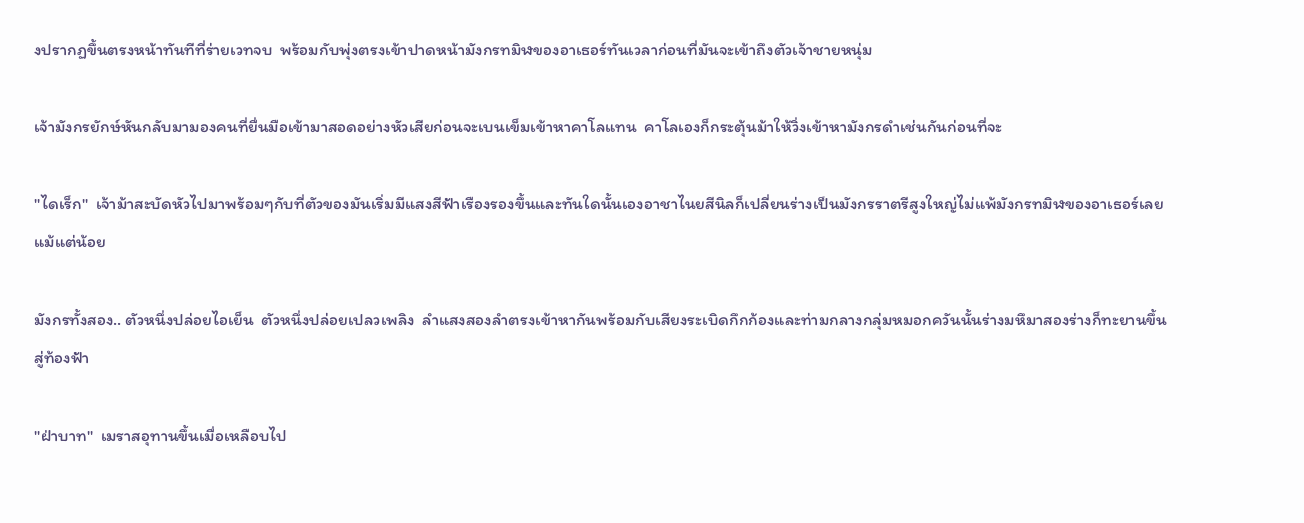งปรากฏขึ้นตรงหน้าทันทีที่ร่ายเวทจบ  พร้อมกับพุ่งตรงเข้าปาดหน้ามังกรทมิฬของอาเธอร์ทันเวลาก่อนที่มันจะเข้าถึงตัวเจ้าชายหนุ่ม

เจ้ามังกรยักษ์หันกลับมามองคนที่ยื่นมือเข้ามาสอดอย่างหัวเสียก่อนจะเบนเข็มเข้าหาคาโลแทน  คาโลเองก็กระตุ้นม้าให้วิ่งเข้าหามังกรดำเช่นกันก่อนที่จะ

"ไดเร็ก"  เจ้าม้าสะบัดหัวไปมาพร้อมๆกับที่ตัวของมันเริ่มมีแสงสีฟ้าเรืองรองขึ้นและทันใดนั้นเองอาชาไนยสีนิลก็เปลี่ยนร่างเป็นมังกรราตรีสูงใหญ่ไม่แพ้มังกรทมิฬของอาเธอร์เลยแม้แต่น้อย

มังกรทั้งสอง.. ตัวหนึ่งปล่อยไอเย็น  ตัวหนึ่งปล่อยเปลวเพลิง  ลำแสงสองลำตรงเข้าหากันพร้อมกับเสียงระเบิดกึกก้องและท่ามกลางกลุ่มหมอกควันนั้นร่างมหึมาสองร่างก็ทะยานขึ้นสู่ท้องฟ้า

"ฝ่าบาท"  เมราสอุทานขึ้นเมื่อเหลือบไป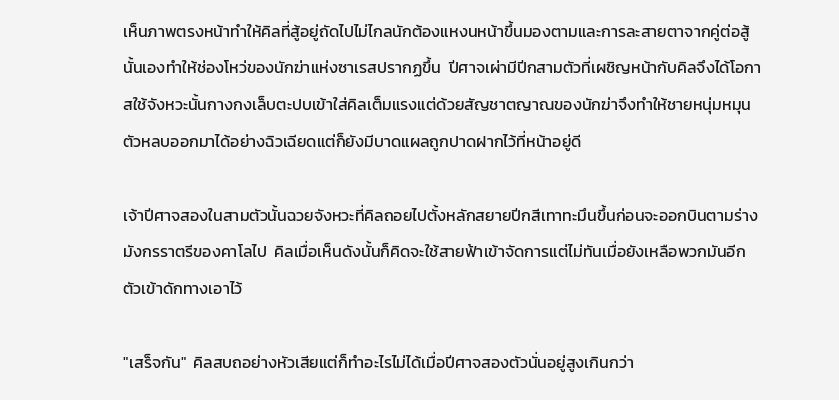เห็นภาพตรงหน้าทำให้คิลที่สู้อยู่ถัดไปไม่ไกลนักต้องแหงนหน้าขึ้นมองตามและการละสายตาจากคู่ต่อสู้นั้นเองทำให้ช่องโหว่ของนักฆ่าแห่งซาเรสปรากฏขึ้น  ปีศาจเผ่ามีปีกสามตัวที่เผชิญหน้ากับคิลจึงได้โอกาสใช้จังหวะนั้นกางกงเล็บตะปบเข้าใส่คิลเต็มแรงแต่ด้วยสัญชาตญาณของนักฆ่าจึงทำให้ชายหนุ่มหมุนตัวหลบออกมาได้อย่างฉิวเฉียดแต่ก็ยังมีบาดแผลถูกปาดฝากไว้ที่หน้าอยู่ดี

เจ้าปีศาจสองในสามตัวนั้นฉวยจังหวะที่คิลถอยไปตั้งหลักสยายปีกสีเทาทะมึนขึ้นก่อนจะออกบินตามร่างมังกรราตรีของคาโลไป  คิลเมื่อเห็นดังนั้นก็คิดจะใช้สายฟ้าเข้าจัดการแต่ไม่ทันเมื่อยังเหลือพวกมันอีกตัวเข้าดักทางเอาไว้

"เสร็จกัน"  คิลสบถอย่างหัวเสียแต่ก็ทำอะไรไม่ได้เมื่อปีศาจสองตัวนั่นอยู่สูงเกินกว่า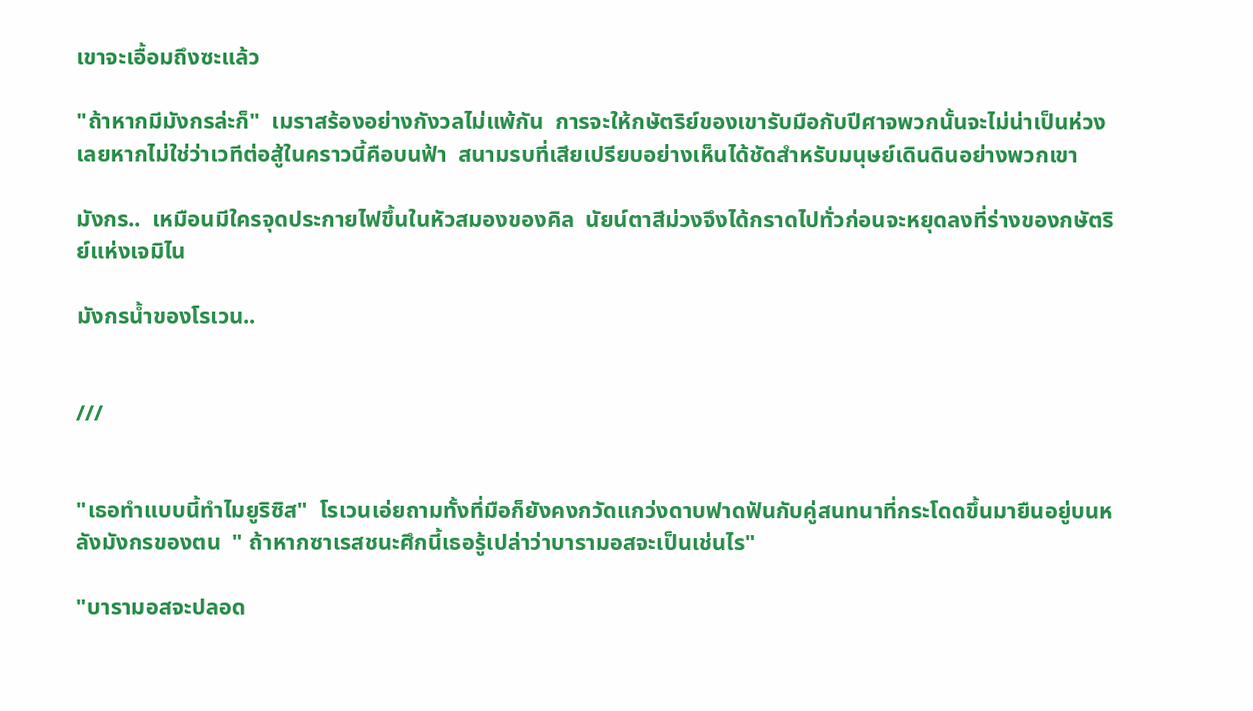เขาจะเอื้อมถึงซะแล้ว

"ถ้าหากมีมังกรล่ะก็"  เมราสร้องอย่างกังวลไม่แพ้กัน  การจะให้กษัตริย์ของเขารับมือกับปีศาจพวกนั้นจะไม่น่าเป็นห่วงเลยหากไม่ใช่ว่าเวทีต่อสู้ในคราวนี้คือบนฟ้า  สนามรบที่เสียเปรียบอย่างเห็นได้ชัดสำหรับมนุษย์เดินดินอย่างพวกเขา

มังกร..  เหมือนมีใครจุดประกายไฟขึ้นในหัวสมองของคิล  นัยน์ตาสีม่วงจึงได้กราดไปทั่วก่อนจะหยุดลงที่ร่างของกษัตริย์แห่งเจมิไน

มังกรน้ำของโรเวน..


///


"เธอทำแบบนี้ทำไมยูริซิส"  โรเวนเอ่ยถามทั้งที่มือก็ยังคงกวัดแกว่งดาบฟาดฟันกับคู่สนทนาที่กระโดดขึ้นมายืนอยู่บนหลังมังกรของตน  " ถ้าหากซาเรสชนะศึกนี้เธอรู้เปล่าว่าบารามอสจะเป็นเช่นไร"

"บารามอสจะปลอด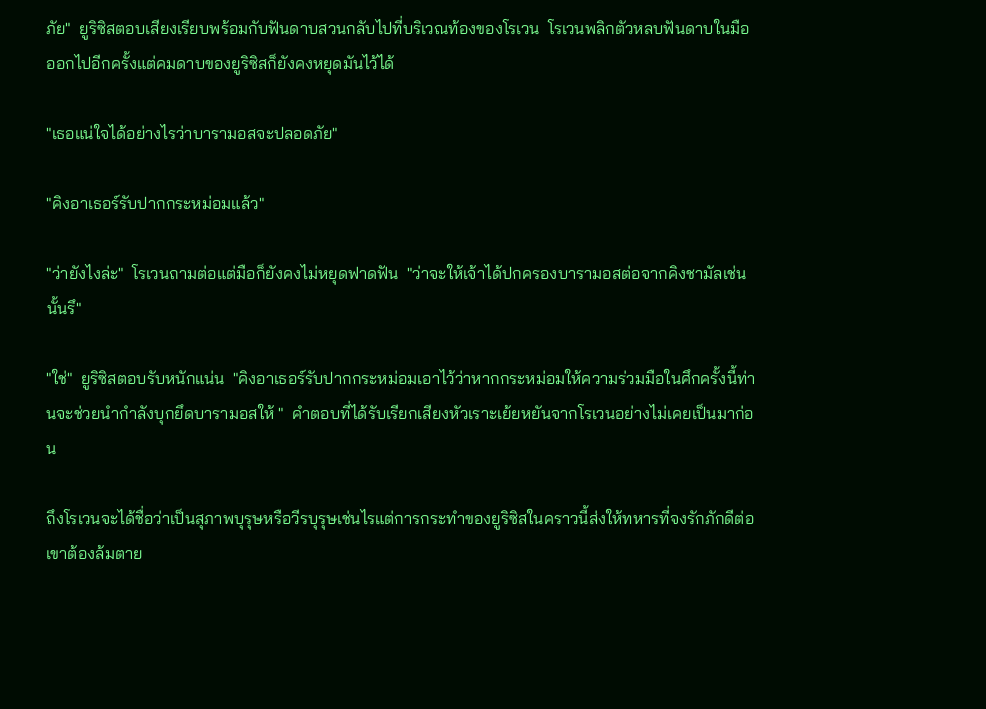ภัย"  ยูริซิสตอบเสียงเรียบพร้อมกับฟันดาบสวนกลับไปที่บริเวณท้องของโรเวน  โรเวนพลิกตัวหลบฟันดาบในมือออกไปอีกครั้งแต่คมดาบของยูริซิสก็ยังคงหยุดมันไว้ได้

"เธอแน่ใจได้อย่างไรว่าบารามอสจะปลอดภัย"

"คิงอาเธอร์รับปากกระหม่อมแล้ว"

"ว่ายังไงล่ะ"  โรเวนถามต่อแต่มือก็ยังคงไม่หยุดฟาดฟัน  "ว่าจะให้เจ้าได้ปกครองบารามอสต่อจากคิงชามัลเช่นนั้นรึ"

"ใช่"  ยูริซิสตอบรับหนักแน่น  "คิงอาเธอร์รับปากกระหม่อมเอาไว้ว่าหากกระหม่อมให้ความร่วมมือในศึกครั้งนี้ท่านจะช่วยนำกำลังบุกยึดบารามอสให้ "  คำตอบที่ได้รับเรียกเสียงหัวเราะเย้ยหยันจากโรเวนอย่างไม่เคยเป็นมาก่อน

ถึงโรเวนจะได้ชื่อว่าเป็นสุภาพบุรุษหรือวีรบุรุษเช่นไรแต่การกระทำของยูริซิสในคราวนี้ส่งให้ทหารที่จงรักภักดีต่อเขาต้องล้มตาย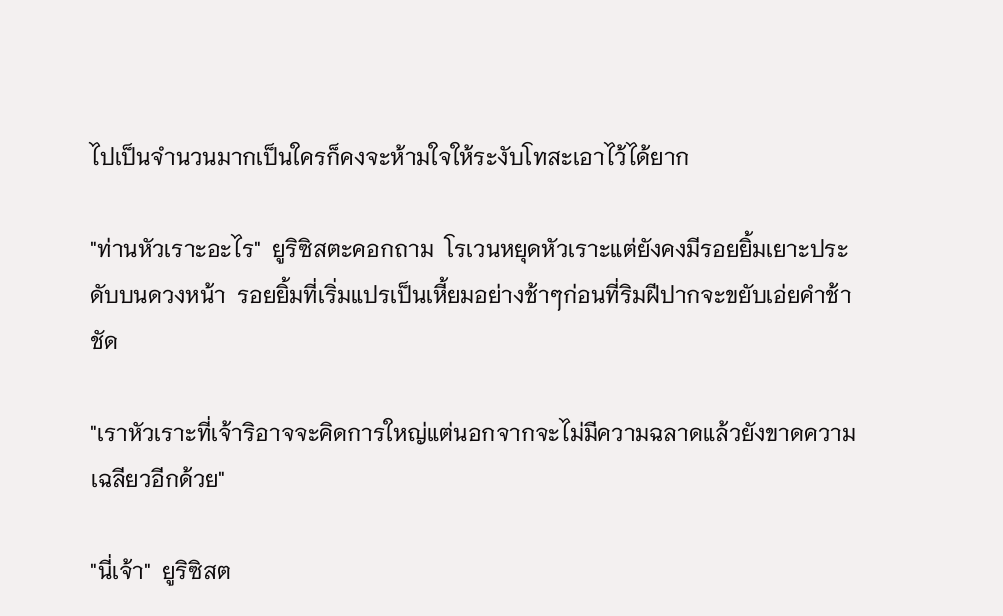ไปเป็นจำนวนมากเป็นใครก็คงจะห้ามใจให้ระงับโทสะเอาไว้ได้ยาก

"ท่านหัวเราะอะไร"  ยูริซิสตะคอกถาม  โรเวนหยุดหัวเราะแต่ยังคงมีรอยยิ้มเยาะประดับบนดวงหน้า  รอยยิ้มที่เริ่มแปรเป็นเหี้ยมอย่างช้าๆก่อนที่ริมฝีปากจะขยับเอ่ยคำช้าชัด

"เราหัวเราะที่เจ้าริอาจจะคิดการใหญ่แต่นอกจากจะไม่มีความฉลาดแล้วยังขาดความเฉลียวอีกด้วย"

"นี่เจ้า"  ยูริซิสต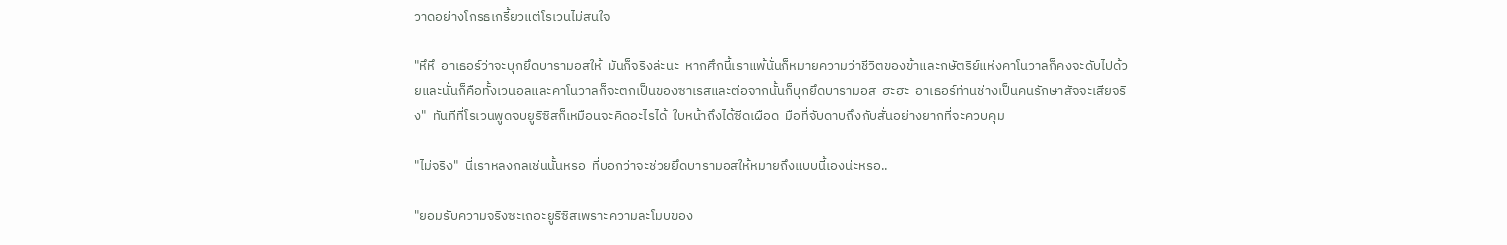วาดอย่างโกรธเกรี้ยวแต่โรเวนไม่สนใจ

"หึหึ  อาเธอร์ว่าจะบุกยึดบารามอสให้  มันก็จริงล่ะนะ  หากศึกนี้เราแพ้นั่นก็หมายความว่าชีวิตของข้าและกษัตริย์แห่งคาโนวาลก็คงจะดับไปด้วยและนั่นก็คือทั้งเวนอลและคาโนวาลก็จะตกเป็นของซาเรสและต่อจากนั้นก็บุกยึดบารามอส  ฮะฮะ  อาเธอร์ท่านช่างเป็นคนรักษาสัจจะเสียจริง"  ทันทีที่โรเวนพูดจบยูริซิสก็เหมือนจะคิดอะไรได้  ใบหน้าถึงได้ซีดเผือด  มือที่จับดาบถึงกับสั่นอย่างยากที่จะควบคุม

"ไม่จริง"  นี่เราหลงกลเช่นนั้นหรอ  ที่บอกว่าจะช่วยยึดบารามอสให้หมายถึงแบบนี้เองน่ะหรอ..

"ยอมรับความจริงซะเถอะยูริซิสเพราะความละโมบของ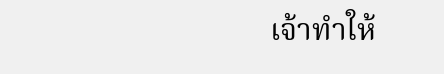เจ้าทำให้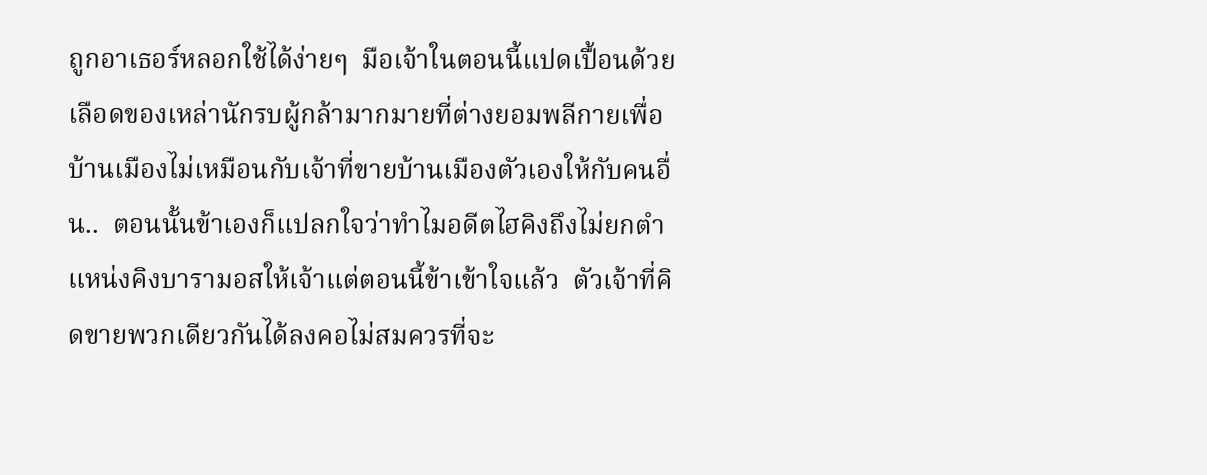ถูกอาเธอร์หลอกใช้ได้ง่ายๆ  มือเจ้าในตอนนี้แปดเปื้อนด้วยเลือดของเหล่านักรบผู้กล้ามากมายที่ต่างยอมพลีกายเพื่อบ้านเมืองไม่เหมือนกับเจ้าที่ขายบ้านเมืองตัวเองให้กับคนอื่น..  ตอนนั้นข้าเองก็แปลกใจว่าทำไมอดีตไฮคิงถึงไม่ยกตำแหน่งคิงบารามอสให้เจ้าแต่ตอนนี้ข้าเข้าใจแล้ว  ตัวเจ้าที่คิดขายพวกเดียวกันได้ลงคอไม่สมควรที่จะ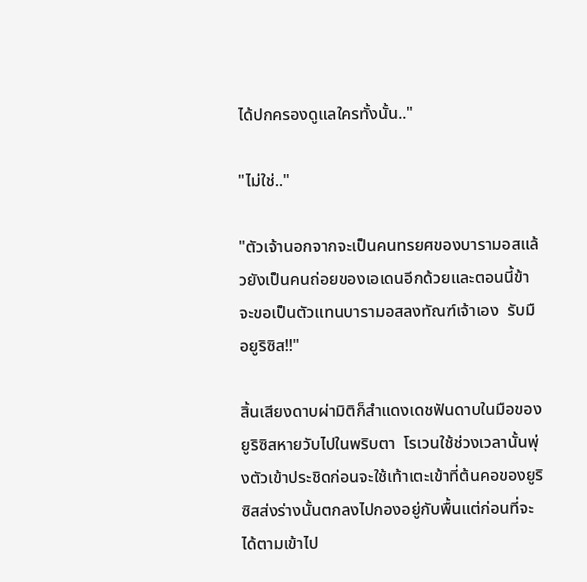ได้ปกครองดูแลใครทั้งนั้น.."

"ไม่ใช่.."

"ตัวเจ้านอกจากจะเป็นคนทรยศของบารามอสแล้วยังเป็นคนถ่อยของเอเดนอีกด้วยและตอนนี้ข้าจะขอเป็นตัวแทนบารามอสลงทัณฑ์เจ้าเอง  รับมือยูริซิส!!"

สิ้นเสียงดาบผ่ามิติก็สำแดงเดชฟันดาบในมือของยูริซิสหายวับไปในพริบตา  โรเวนใช้ช่วงเวลานั้นพุ่งตัวเข้าประชิดก่อนจะใช้เท้าเตะเข้าที่ต้นคอของยูริซิสส่งร่างนั้นตกลงไปกองอยู่กับพื้นแต่ก่อนที่จะได้ตามเข้าไป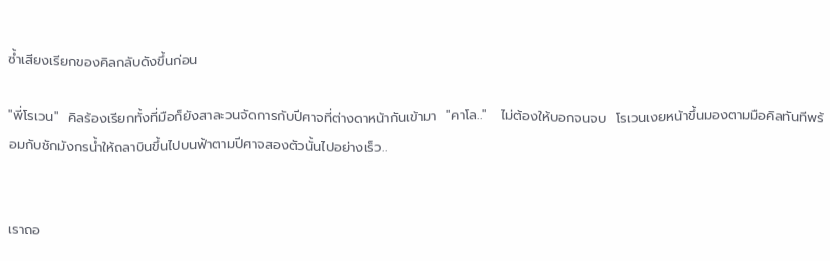ซ้ำเสียงเรียกของคิลกลับดังขึ้นก่อน

"พี่โรเวน"  คิลร้องเรียกทั้งที่มือก็ยังสาละวนจัดการกับปีศาจที่ต่างดาหน้ากันเข้ามา  "คาโล.."   ไม่ต้องให้บอกจนจบ  โรเวนเงยหน้าขึ้นมองตามมือคิลทันทีพร้อมกับชักมังกรน้ำให้ถลาบินขึ้นไปบนฟ้าตามปีศาจสองตัวนั้นไปอย่างเร็ว..


เราถอ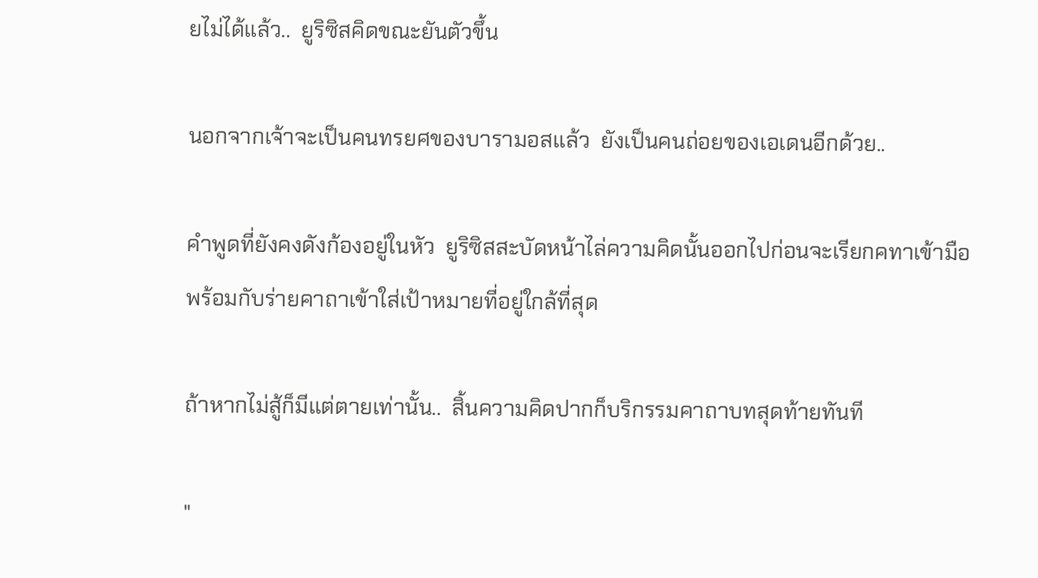ยไม่ได้แล้ว..  ยูริซิสคิดขณะยันตัวขึ้น

นอกจากเจ้าจะเป็นคนทรยศของบารามอสแล้ว  ยังเป็นคนถ่อยของเอเดนอีกด้วย..

คำพูดที่ยังคงดังก้องอยู่ในหัว  ยูริซิสสะบัดหน้าไล่ความคิดนั้นออกไปก่อนจะเรียกคทาเข้ามือพร้อมกับร่ายคาถาเข้าใส่เป้าหมายที่อยู่ใกล้ที่สุด

ถ้าหากไม่สู้ก็มีแต่ตายเท่านั้น..  สิ้นความคิดปากก็บริกรรมคาถาบทสุดท้ายทันที

"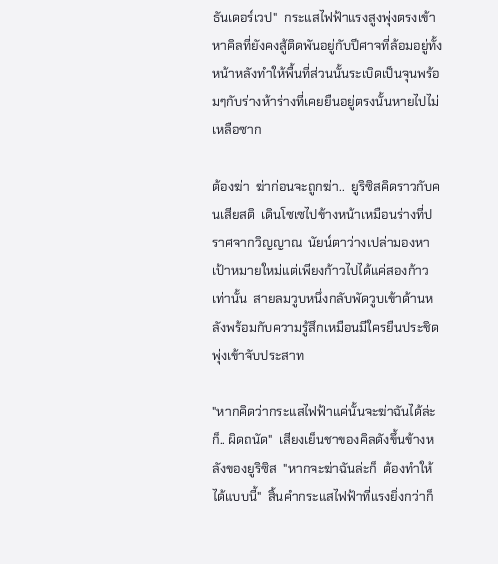ธันเดอร์เวป"  กระแสไฟฟ้าแรงสูงพุ่งตรงเข้าหาคิลที่ยังคงสู้ติดพันอยู่กับปีศาจที่ล้อมอยู่ทั้งหน้าหลังทำให้พื้นที่ส่วนนั้นระเบิดเป็นจุนพร้อมๆกับร่างห้าร่างที่เคยยืนอยู่ตรงนั้นหายไปไม่เหลือซาก

ต้องฆ่า  ฆ่าก่อนจะถูกฆ่า..  ยูริซิสคิดราวกับคนเสียสติ  เดินโซเซไปข้างหน้าเหมือนร่างที่ปราศจากวิญญาณ  นัยน์ตาว่างเปล่ามองหาเป้าหมายใหม่แต่เพียงก้าวไปได้แค่สองก้าวเท่านั้น  สายลมวูบหนึ่งกลับพัดวูบเข้าด้านหลังพร้อมกับความรู้สึกเหมือนมีใครยืนประชิดพุ่งเข้าจับประสาท

"หากคิดว่ากระแสไฟฟ้าแค่นั้นจะฆ่าฉันได้ล่ะก็.. ผิดถนัด"  เสียงเย็นชาของคิลดังขึ้นข้างหลังของยูริซิส  "หากจะฆ่าฉันล่ะก็  ต้องทำให้ได้แบบนี้"  สิ้นคำกระแสไฟฟ้าที่แรงยิ่งกว่าก็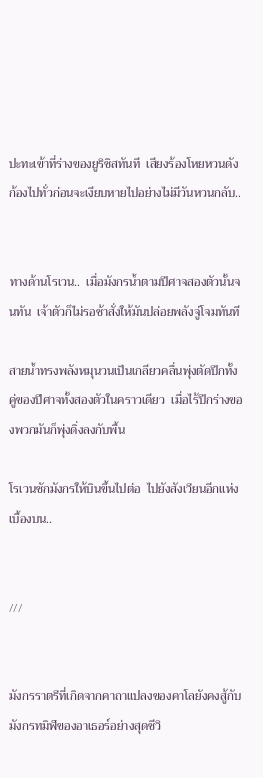ปะทะเข้าที่ร่างของยูริซิสทันที  เสียงร้องโหยหวนดังก้องไปทั่วก่อนจะเงียบหายไปอย่างไม่มีวันหวนกลับ..


ทางด้านโรเวน..  เมื่อมังกรน้ำตามปีศาจสองตัวนั้นจนทัน  เจ้าตัวก็ไม่รอช้าสั่งให้มันปล่อยพลังจู่โจมทันที

สายน้ำทรงพลังหมุนวนเป็นเกลียวคลื่นพุ่งตัดปีกทั้งคู่ของปีศาจทั้งสองตัวในคราวเดียว  เมื่อไร้ปีกร่างของพวกมันก็พุ่งดิ่งลงกับพื้น

โรเวนชักมังกรให้บินขึ้นไปต่อ  ไปยังสังเวียนอีกแห่งเบื้องบน..


///


มังกรราตรีที่เกิดจากคาถาแปลงของคาโลยังคงสู้กับมังกรทมิฬของอาเธอร์อย่างสุดชีวิ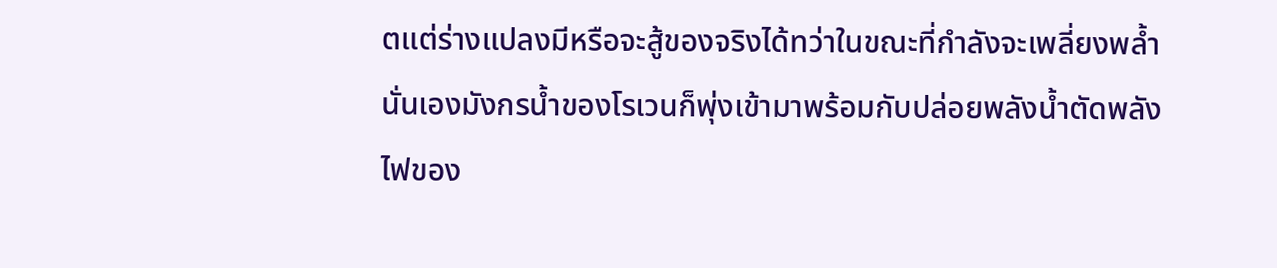ตแต่ร่างแปลงมีหรือจะสู้ของจริงได้ทว่าในขณะที่กำลังจะเพลี่ยงพล้ำนั่นเองมังกรน้ำของโรเวนก็พุ่งเข้ามาพร้อมกับปล่อยพลังน้ำตัดพลังไฟของ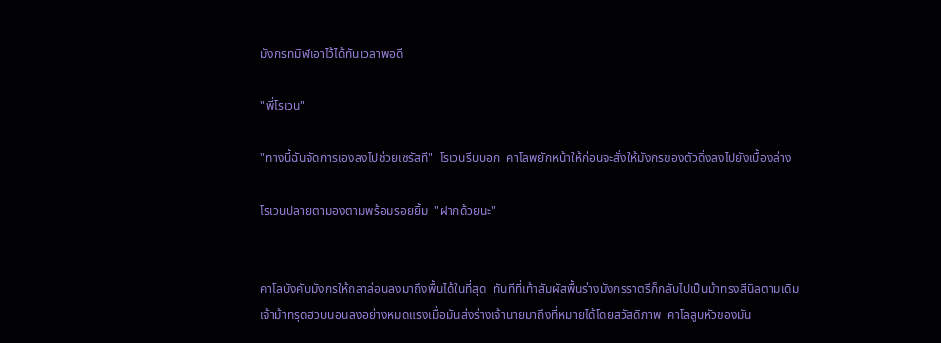มังกรทมิฬเอาไว้ได้ทันเวลาพอดี

"พี่โรเวน"

"ทางนี้ฉันจัดการเองลงไปช่วยเซรัสที"  โรเวนรีบบอก  คาโลพยักหน้าให้ก่อนจะสั่งให้มังกรของตัวดิ่งลงไปยังเบื้องล่าง

โรเวนปลายตามองตามพร้อมรอยยิ้ม  "ฝากด้วยนะ"


คาโลบังคับมังกรให้ถลาล่อนลงมาถึงพื้นได้ในที่สุด  ทันทีที่เท้าสัมผัสพื้นร่างมังกรราตรีก็กลับไปเป็นม้าทรงสีนิลตามเดิม  เจ้าม้าทรุดฮวบนอนลงอย่างหมดแรงเมื่อมันส่งร่างเจ้านายมาถึงที่หมายได้โดยสวัสดิภาพ  คาโลลูบหัวของมัน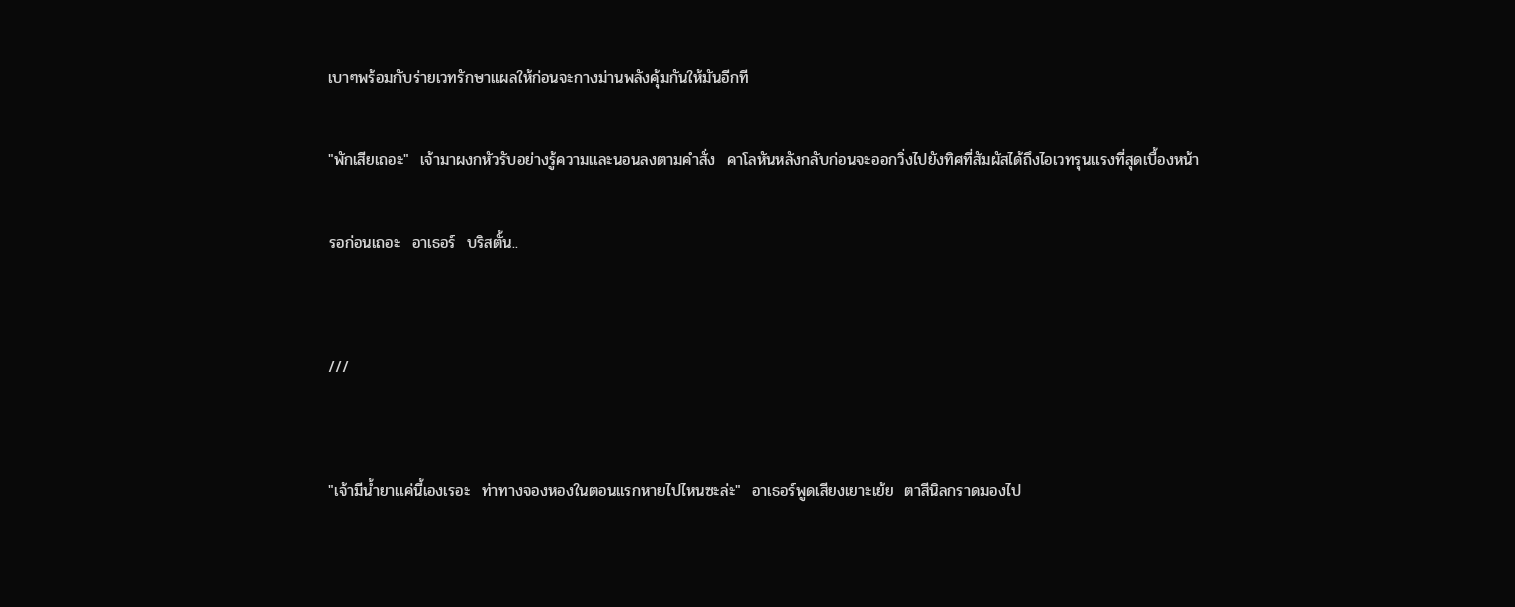เบาๆพร้อมกับร่ายเวทรักษาแผลให้ก่อนจะกางม่านพลังคุ้มกันให้มันอีกที

"พักเสียเถอะ"  เจ้ามาผงกหัวรับอย่างรู้ความและนอนลงตามคำสั่ง  คาโลหันหลังกลับก่อนจะออกวิ่งไปยังทิศที่สัมผัสได้ถึงไอเวทรุนแรงที่สุดเบื้องหน้า

รอก่อนเถอะ  อาเธอร์  บริสตั้น..


///


"เจ้ามีน้ำยาแค่นี้เองเรอะ  ท่าทางจองหองในตอนแรกหายไปไหนซะล่ะ"  อาเธอร์พูดเสียงเยาะเย้ย  ตาสีนิลกราดมองไป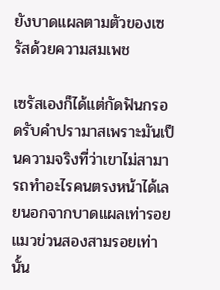ยังบาดแผลตามตัวของเซรัสด้วยความสมเพช

เซรัสเองก็ได้แต่กัดฟันกรอดรับคำปรามาสเพราะมันเป็นความจริงที่ว่าเขาไม่สามารถทำอะไรคนตรงหน้าได้เลยนอกจากบาดแผลเท่ารอยแมวข่วนสองสามรอยเท่านั้น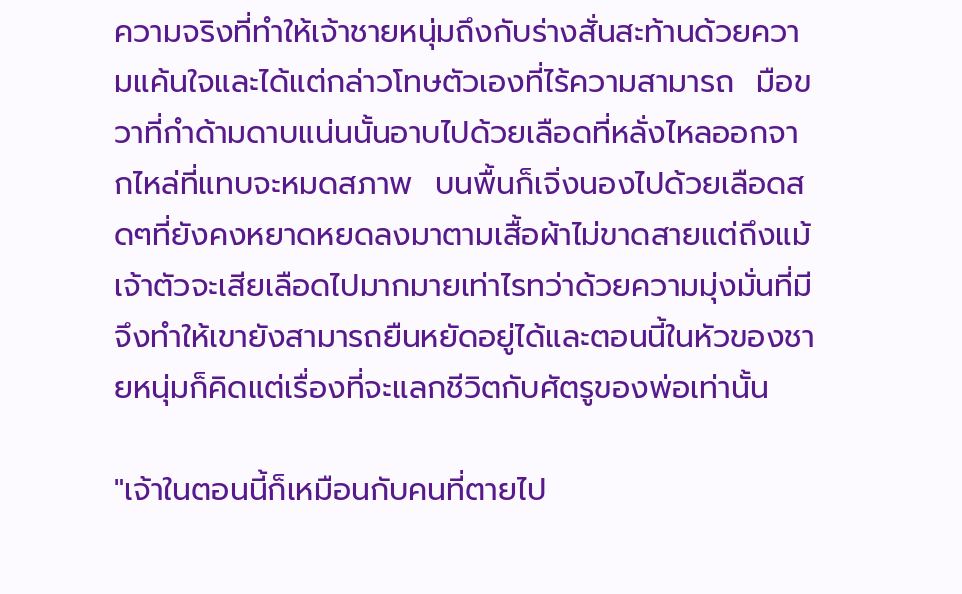ความจริงที่ทำให้เจ้าชายหนุ่มถึงกับร่างสั่นสะท้านด้วยความแค้นใจและได้แต่กล่าวโทษตัวเองที่ไร้ความสามารถ  มือขวาที่กำด้ามดาบแน่นนั้นอาบไปด้วยเลือดที่หลั่งไหลออกจากไหล่ที่แทบจะหมดสภาพ  บนพื้นก็เจิ่งนองไปด้วยเลือดสดๆที่ยังคงหยาดหยดลงมาตามเสื้อผ้าไม่ขาดสายแต่ถึงแม้เจ้าตัวจะเสียเลือดไปมากมายเท่าไรทว่าด้วยความมุ่งมั่นที่มีจึงทำให้เขายังสามารถยืนหยัดอยู่ได้และตอนนี้ในหัวของชายหนุ่มก็คิดแต่เรื่องที่จะแลกชีวิตกับศัตรูของพ่อเท่านั้น

"เจ้าในตอนนี้ก็เหมือนกับคนที่ตายไป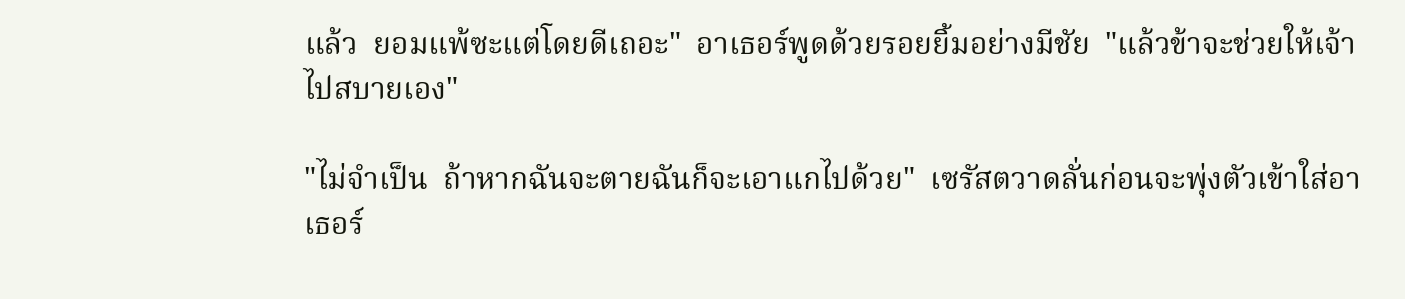แล้ว  ยอมแพ้ซะแต่โดยดีเถอะ"  อาเธอร์พูดด้วยรอยยิ้มอย่างมีชัย  "แล้วข้าจะช่วยให้เจ้าไปสบายเอง"

"ไม่จำเป็น  ถ้าหากฉันจะตายฉันก็จะเอาแกไปด้วย"  เซรัสตวาดลั่นก่อนจะพุ่งตัวเข้าใส่อาเธอร์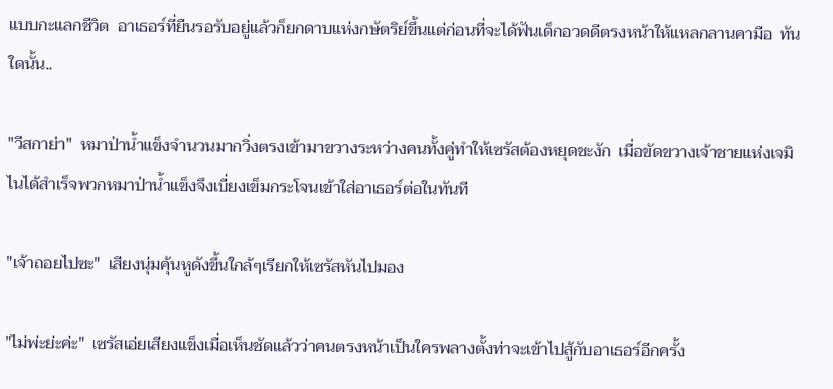แบบกะแลกชีวิต  อาเธอร์ที่ยืนรอรับอยู่แล้วก็ยกดาบแห่งกษัตริย์ขึ้นแต่ก่อนที่จะได้ฟันเด็กอวดดีตรงหน้าให้แหลกลานคามือ  ทันใดนั้น..

"วีสกาย่า"  หมาป่าน้ำแข็งจำนวนมากวิ่งตรงเข้ามาขวางระหว่างคนทั้งคู่ทำให้เซรัสต้องหยุดชะงัก  เมื่อขัดขวางเจ้าชายแห่งเจมิไนได้สำเร็จพวกหมาป่าน้ำแข็งจึงเบี่ยงเข็มกระโจนเข้าใส่อาเธอร์ต่อในทันที

"เจ้าถอยไปซะ"  เสียงนุ่มคุ้นหูดังขึ้นใกล้ๆเรียกให้เซรัสหันไปมอง

"ไม่พ่ะย่ะค่ะ"  เซรัสเอ่ยเสียงแข็งเมื่อเห็นชัดแล้วว่าคนตรงหน้าเป็นใครพลางตั้งท่าจะเข้าไปสู้กับอาเธอร์อีกครั้ง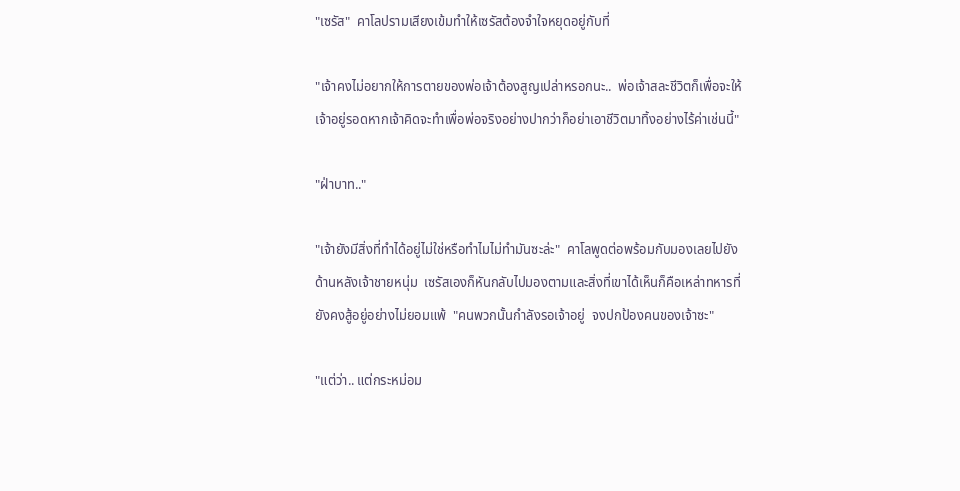"เซรัส"  คาโลปรามเสียงเข้มทำให้เซรัสต้องจำใจหยุดอยู่กับที่

"เจ้าคงไม่อยากให้การตายของพ่อเจ้าต้องสูญเปล่าหรอกนะ..  พ่อเจ้าสละชีวิตก็เพื่อจะให้เจ้าอยู่รอดหากเจ้าคิดจะทำเพื่อพ่อจริงอย่างปากว่าก็อย่าเอาชีวิตมาทิ้งอย่างไร้ค่าเช่นนี้"

"ฝ่าบาท.."

"เจ้ายังมีสิ่งที่ทำได้อยู่ไม่ใช่หรือทำไมไม่ทำมันซะล่ะ"  คาโลพูดต่อพร้อมกับมองเลยไปยังด้านหลังเจ้าชายหนุ่ม  เซรัสเองก็หันกลับไปมองตามและสิ่งที่เขาได้เห็นก็คือเหล่าทหารที่ยังคงสู้อยู่อย่างไม่ยอมแพ้  "คนพวกนั้นกำลังรอเจ้าอยู่  จงปกป้องคนของเจ้าซะ"

"แต่ว่า.. แต่กระหม่อม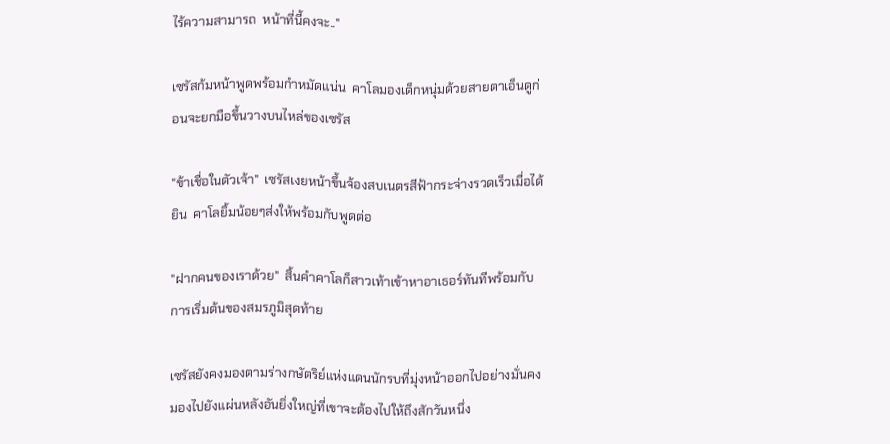ไร้ความสามารถ  หน้าที่นี้คงจะ.."

เซรัสก้มหน้าพูดพร้อมกำหมัดแน่น  คาโลมองเด็กหนุ่มด้วยสายตาเอ็นดูก่อนจะยกมือขึ้นวางบนไหล่ของเซรัส

"ข้าเชื่อในตัวเจ้า"  เซรัสเงยหน้าขึ้นจ้องสบเนตรสีฟ้ากระจ่างรวดเร็วเมื่อได้ยิน  คาโลยิ้มน้อยๆส่งให้พร้อมกับพูดต่อ

"ฝากคนของเราด้วย"  สิ้นคำคาโลก็สาวเท้าเข้าหาอาเธอร์ทันทีพร้อมกับการเริ่มต้นของสมรภูมิสุดท้าย

เซรัสยังคงมองตามร่างกษัตริย์แห่งแดนนักรบที่มุ่งหน้าออกไปอย่างมั่นคง  มองไปยังแผ่นหลังอันยิ่งใหญ่ที่เขาจะต้องไปให้ถึงสักวันหนึ่ง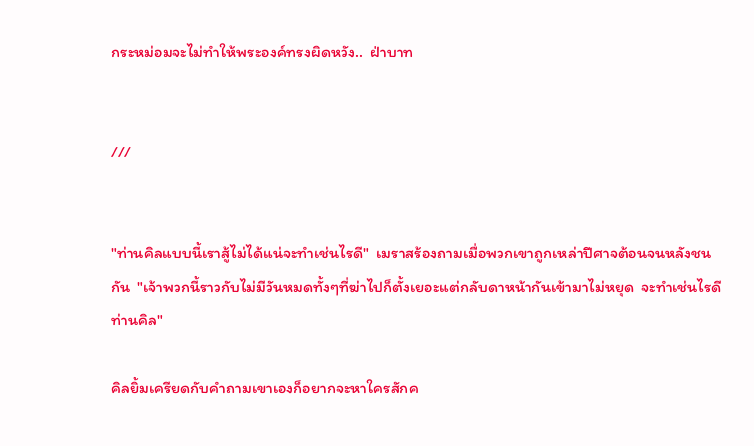กระหม่อมจะไม่ทำให้พระองค์ทรงผิดหวัง..  ฝ่าบาท


///


"ท่านคิลแบบนี้เราสู้ไม่ได้แน่จะทำเช่นไรดี"  เมราสร้องถามเมื่อพวกเขาถูกเหล่าปีศาจต้อนจนหลังชนกัน  "เจ้าพวกนี้ราวกับไม่มีวันหมดทั้งๆที่ฆ่าไปก็ตั้งเยอะแต่กลับดาหน้ากันเข้ามาไม่หยุด  จะทำเช่นไรดีท่านคิล"

คิลยิ้มเครียดกับคำถามเขาเองก็อยากจะหาใครสักค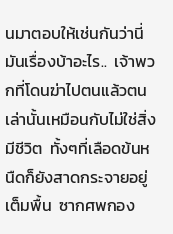นมาตอบให้เช่นกันว่านี่มันเรื่องบ้าอะไร..  เจ้าพวกที่โดนฆ่าไปตนแล้วตนเล่านั้นเหมือนกับไม่ใช่สิ่งมีชีวิต  ทั้งๆที่เลือดข้นหนืดก็ยังสาดกระจายอยู่เต็มพื้น  ซากศพกอง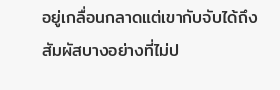อยู่เกลื่อนกลาดแต่เขากับจับได้ถึงสัมผัสบางอย่างที่ไม่ป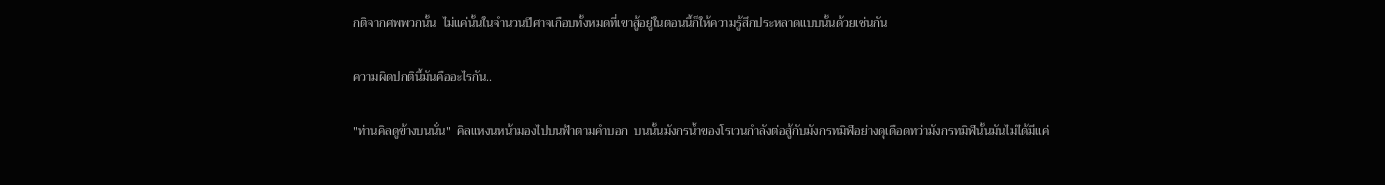กติจากศพพวกนั้น  ไม่แค่นั้นในจำนวนปีศาจเกือบทั้งหมดที่เขาสู้อยู่ในตอนนี้ก็ให้ความรู้สึกประหลาดแบบนั้นด้วยเช่นกัน

ความผิดปกตินี้มันคืออะไรกัน..

"ท่านคิลดูข้างบนนั่น"  คิลแหงนหน้ามองไปบนฟ้าตามคำบอก  บนนั้นมังกรน้ำของโรเวนกำลังต่อสู้กับมังกรทมิฬอย่างดุเดือดทว่ามังกรทมิฬนั้นมันไม่ได้มีแค่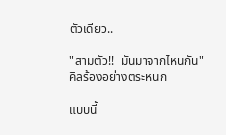ตัวเดียว..

"สามตัว!!  มันมาจากไหนกัน"  คิลร้องอย่างตระหนก

แบบนี้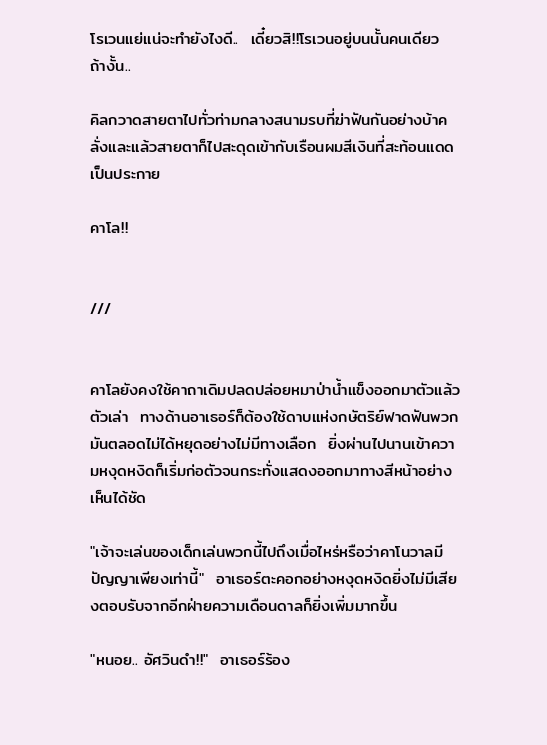โรเวนแย่แน่จะทำยังไงดี..  เดี๋ยวสิ!!โรเวนอยู่บนนั้นคนเดียว  ถ้างั้น..

คิลกวาดสายตาไปทั่วท่ามกลางสนามรบที่ฆ่าฟันกันอย่างบ้าคลั่งและแล้วสายตาก็ไปสะดุดเข้ากับเรือนผมสีเงินที่สะท้อนแดดเป็นประกาย

คาโล!!


///


คาโลยังคงใช้คาถาเดิมปลดปล่อยหมาป่าน้ำแข็งออกมาตัวแล้วตัวเล่า  ทางด้านอาเธอร์ก็ต้องใช้ดาบแห่งกษัตริย์ฟาดฟันพวกมันตลอดไม่ได้หยุดอย่างไม่มีทางเลือก  ยิ่งผ่านไปนานเข้าความหงุดหงิดก็เริ่มก่อตัวจนกระทั่งแสดงออกมาทางสีหน้าอย่างเห็นได้ชัด

"เจ้าจะเล่นของเด็กเล่นพวกนี้ไปถึงเมื่อไหร่หรือว่าคาโนวาลมีปัญญาเพียงเท่านี้"  อาเธอร์ตะคอกอย่างหงุดหงิดยิ่งไม่มีเสียงตอบรับจากอีกฝ่ายความเดือนดาลก็ยิ่งเพิ่มมากขึ้น

"หนอย.. อัศวินดำ!!"  อาเธอร์ร้อง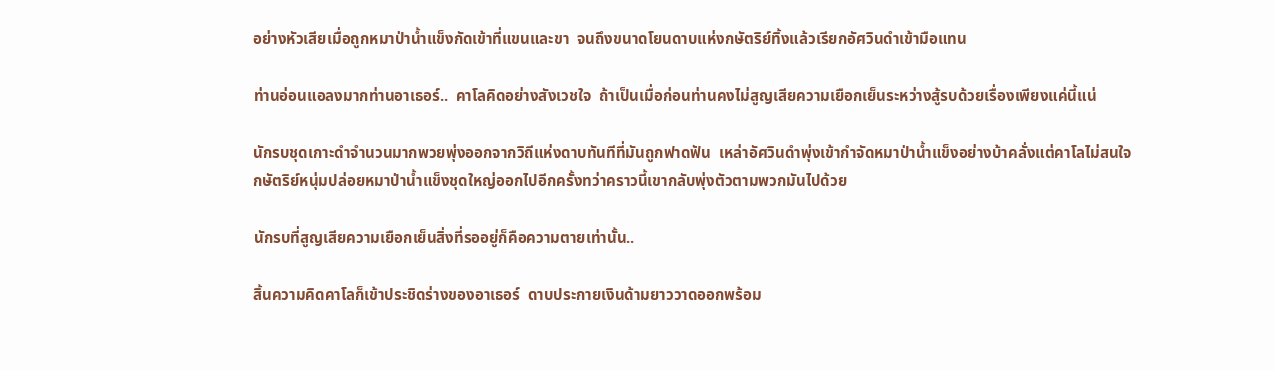อย่างหัวเสียเมื่อถูกหมาป่าน้ำแข็งกัดเข้าที่แขนและขา  จนถึงขนาดโยนดาบแห่งกษัตริย์ทิ้งแล้วเรียกอัศวินดำเข้ามือแทน

ท่านอ่อนแอลงมากท่านอาเธอร์..  คาโลคิดอย่างสังเวชใจ  ถ้าเป็นเมื่อก่อนท่านคงไม่สูญเสียความเยือกเย็นระหว่างสู้รบด้วยเรื่องเพียงแค่นี้แน่

นักรบชุดเกาะดำจำนวนมากพวยพุ่งออกจากวิถีแห่งดาบทันทีที่มันถูกฟาดฟัน  เหล่าอัศวินดำพุ่งเข้ากำจัดหมาป่าน้ำแข็งอย่างบ้าคลั่งแต่คาโลไม่สนใจกษัตริย์หนุ่มปล่อยหมาป่าน้ำแข็งชุดใหญ่ออกไปอีกครั้งทว่าคราวนี้เขากลับพุ่งตัวตามพวกมันไปด้วย

นักรบที่สูญเสียความเยือกเย็นสิ่งที่รออยู่ก็คือความตายเท่านั้น..

สิ้นความคิดคาโลก็เข้าประชิดร่างของอาเธอร์  ดาบประกายเงินด้ามยาววาดออกพร้อม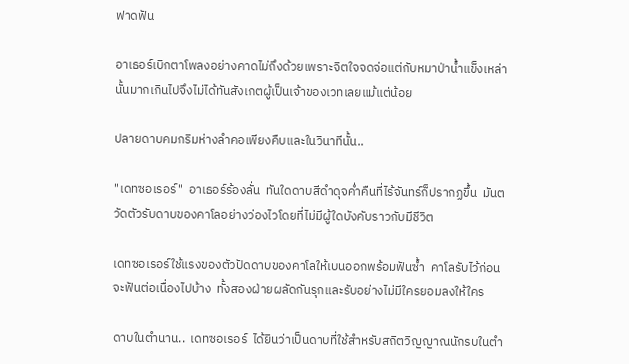ฟาดฟัน

อาเธอร์เบิกตาโพลงอย่างคาดไม่ถึงด้วยเพราะจิตใจจดจ่อแต่กับหมาป่าน้ำแข็งเหล่านั้นมากเกินไปจึงไม่ได้ทันสังเกตผู้เป็นเจ้าของเวทเลยแม้แต่น้อย

ปลายดาบคมกริมห่างลำคอเพียงคืบและในวินาทีนั้น..

"เดทซอเรอร์"  อาเธอร์ร้องลั่น  ทันใดดาบสีดำดุจค่ำคืนที่ไร้จันทร์ก็ปรากฏขึ้น  มันตวัดตัวรับดาบของคาโลอย่างว่องไวโดยที่ไม่มีผู้ใดบังคับราวกับมีชีวิต

เดทซอเรอร์ใช้แรงของตัวปัดดาบของคาโลให้เบนออกพร้อมฟันซ้ำ  คาโลรับไว้ก่อนจะฟันต่อเนื่องไปบ้าง  ทั้งสองฝ่ายผลัดกันรุกและรับอย่างไม่มีใครยอมลงให้ใคร

ดาบในตำนาน..  เดทซอเรอร์  ได้ยินว่าเป็นดาบที่ใช้สำหรับสถิตวิญญาณนักรบในตำ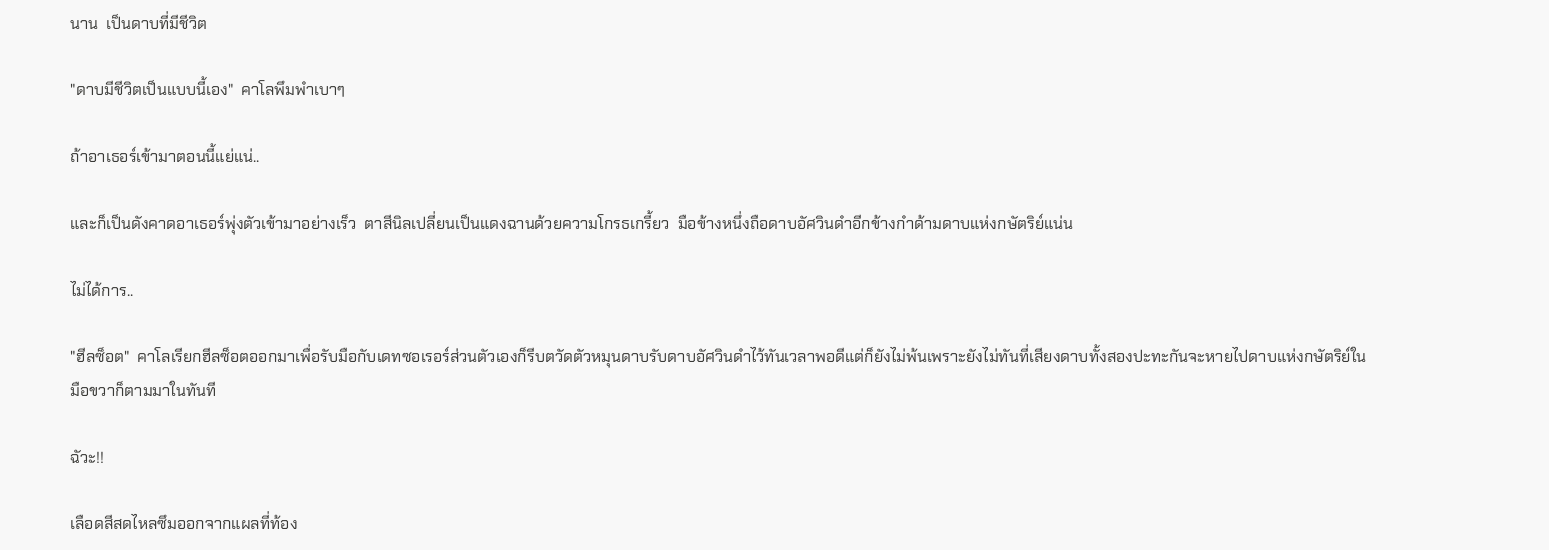นาน  เป็นดาบที่มีชีวิต

"ดาบมีชีวิตเป็นแบบนี้เอง"  คาโลพึมพำเบาๆ

ถ้าอาเธอร์เข้ามาตอนนี้แย่แน่..

และก็เป็นดังคาดอาเธอร์พุ่งตัวเข้ามาอย่างเร็ว  ตาสีนิลเปลี่ยนเป็นแดงฉานด้วยความโกรธเกรี้ยว  มือข้างหนึ่งถือดาบอัศวินดำอีกข้างกำด้ามดาบแห่งกษัตริย์แน่น

ไม่ได้การ..

"ฮีลซ็อต"  คาโลเรียกฮีลซ็อตออกมาเพื่อรับมือกับเดทซอเรอร์ส่วนตัวเองก็รีบตวัดตัวหมุนดาบรับดาบอัศวินดำไว้ทันเวลาพอดีแต่ก็ยังไม่พ้นเพราะยังไม่ทันที่เสียงดาบทั้งสองปะทะกันจะหายไปดาบแห่งกษัตริย์ในมือขวาก็ตามมาในทันที

ฉัวะ!!

เลือดสีสดไหลซึมออกจากแผลที่ท้อง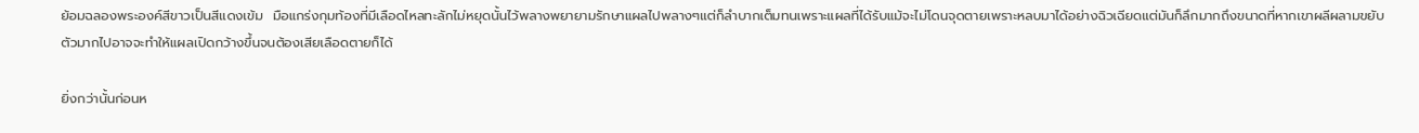ย้อมฉลองพระองค์สีขาวเป็นสีแดงเข้ม  มือแกร่งกุมท้องที่มีเลือดไหลทะลักไม่หยุดนั้นไว้พลางพยายามรักษาแผลไปพลางๆแต่ก็ลำบากเต็มทนเพราะแผลที่ได้รับแม้จะไม่โดนจุดตายเพราะหลบมาได้อย่างฉิวเฉียดแต่มันก็ลึกมากถึงขนาดที่หากเขาผลีผลามขยับตัวมากไปอาจจะทำให้แผลเปิดกว้างขึ้นจนต้องเสียเลือดตายก็ได้

ยิ่งกว่านั้นก่อนห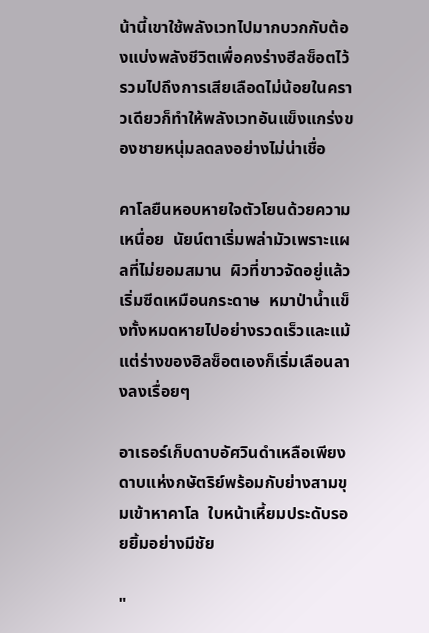น้านี้เขาใช้พลังเวทไปมากบวกกับต้องแบ่งพลังชีวิตเพื่อคงร่างฮีลซ็อตไว้รวมไปถึงการเสียเลือดไม่น้อยในคราวเดียวก็ทำให้พลังเวทอันแข็งแกร่งของชายหนุ่มลดลงอย่างไม่น่าเชื่อ

คาโลยืนหอบหายใจตัวโยนด้วยความเหนื่อย  นัยน์ตาเริ่มพล่ามัวเพราะแผลที่ไม่ยอมสมาน  ผิวที่ขาวจัดอยู่แล้วเริ่มซีดเหมือนกระดาษ  หมาป่าน้ำแข็งทั้งหมดหายไปอย่างรวดเร็วและแม้แต่ร่างของฮิลซ็อตเองก็เริ่มเลือนลางลงเรื่อยๆ

อาเธอร์เก็บดาบอัศวินดำเหลือเพียงดาบแห่งกษัตริย์พร้อมกับย่างสามขุมเข้าหาคาโล  ใบหน้าเหี้ยมประดับรอยยิ้มอย่างมีชัย

"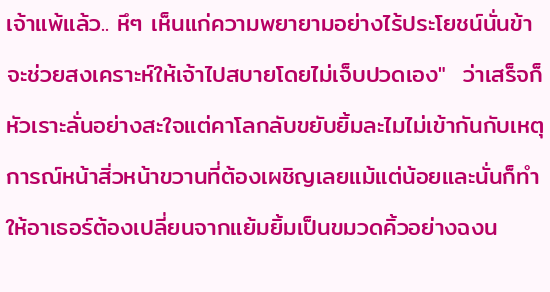เจ้าแพ้แล้ว.. หึๆ เห็นแก่ความพยายามอย่างไร้ประโยชน์นั่นข้าจะช่วยสงเคราะห์ให้เจ้าไปสบายโดยไม่เจ็บปวดเอง"  ว่าเสร็จก็หัวเราะลั่นอย่างสะใจแต่คาโลกลับขยับยิ้มละไมไม่เข้ากันกับเหตุการณ์หน้าสิ่วหน้าขวานที่ต้องเผชิญเลยแม้แต่น้อยและนั่นก็ทำให้อาเธอร์ต้องเปลี่ยนจากแย้มยิ้มเป็นขมวดคิ้วอย่างฉงน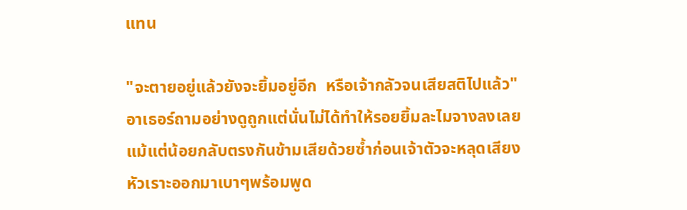แทน

"จะตายอยู่แล้วยังจะยิ้มอยู่อีก  หรือเจ้ากลัวจนเสียสติไปแล้ว"  อาเธอร์ถามอย่างดูถูกแต่นั่นไม่ได้ทำให้รอยยิ้มละไมจางลงเลยแม้แต่น้อยกลับตรงกันข้ามเสียด้วยซ้ำก่อนเจ้าตัวจะหลุดเสียงหัวเราะออกมาเบาๆพร้อมพูด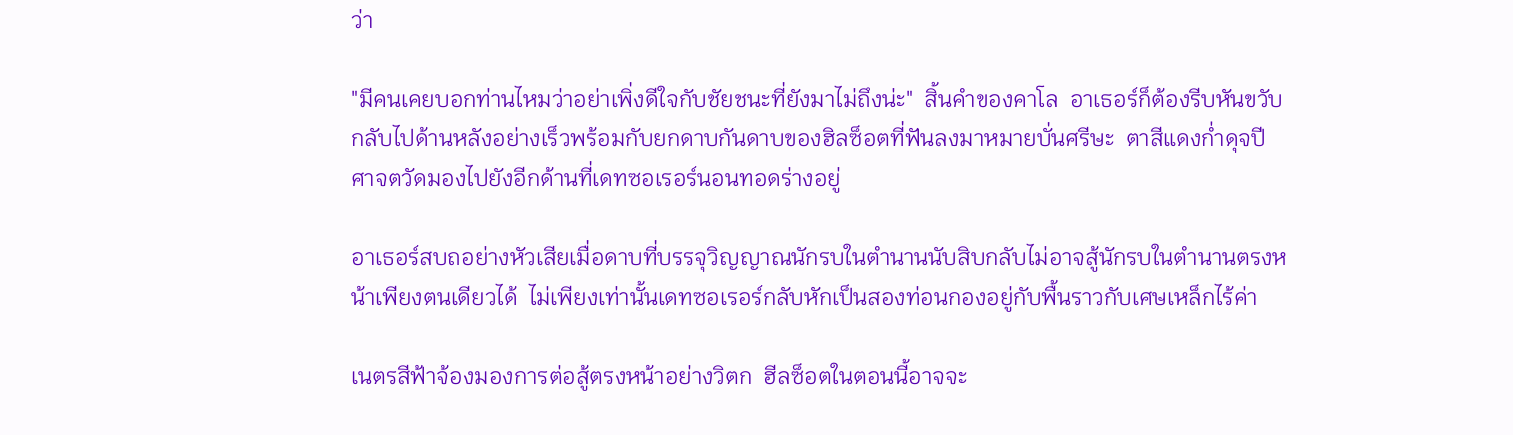ว่า

"มีคนเคยบอกท่านไหมว่าอย่าเพิ่งดีใจกับชัยชนะที่ยังมาไม่ถึงน่ะ"  สิ้นคำของคาโล  อาเธอร์ก็ต้องรีบหันขวับกลับไปด้านหลังอย่างเร็วพร้อมกับยกดาบกันดาบของฮิลซ็อตที่ฟันลงมาหมายบั่นศรีษะ  ตาสีแดงก่ำดุจปีศาจตวัดมองไปยังอีกด้านที่เดทซอเรอร์นอนทอดร่างอยู่

อาเธอร์สบถอย่างหัวเสียเมื่อดาบที่บรรจุวิญญาณนักรบในตำนานนับสิบกลับไม่อาจสู้นักรบในตำนานตรงหน้าเพียงตนเดียวได้  ไม่เพียงเท่านั้นเดทซอเรอร์กลับหักเป็นสองท่อนกองอยู่กับพื้นราวกับเศษเหล็กไร้ค่า

เนตรสีฟ้าจ้องมองการต่อสู้ตรงหน้าอย่างวิตก  ฮีลซ็อตในตอนนี้อาจจะ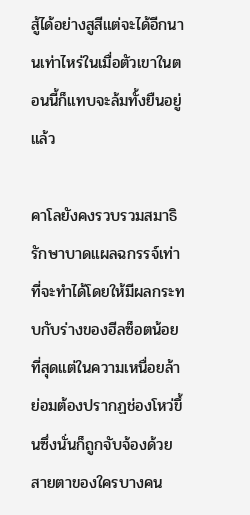สู้ได้อย่างสูสีแต่จะได้อีกนานเท่าไหร่ในเมื่อตัวเขาในตอนนี้ก็แทบจะล้มทั้งยืนอยู่แล้ว

คาโลยังคงรวบรวมสมาธิรักษาบาดแผลฉกรรจ์เท่าที่จะทำได้โดยให้มีผลกระทบกับร่างของฮีลซ็อตน้อยที่สุดแต่ในความเหนื่อยล้าย่อมต้องปรากฏช่องโหว่ขึ้นซึ่งนั่นก็ถูกจับจ้องด้วยสายตาของใครบางคน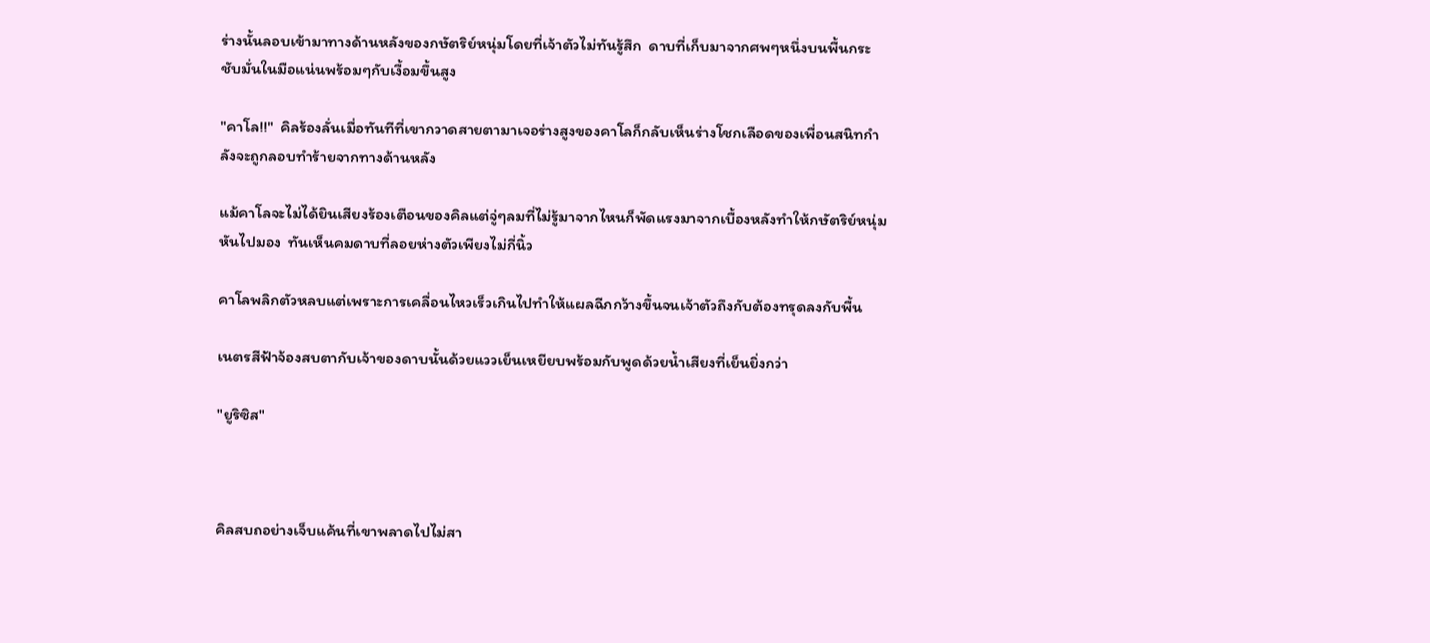ร่างนั้นลอบเข้ามาทางด้านหลังของกษัตริย์หนุ่มโดยที่เจ้าตัวไม่ทันรู้สึก  ดาบที่เก็บมาจากศพๆหนึ่งบนพื้นกระชับมั่นในมือแน่นพร้อมๆกับเงื้อมขึ้นสูง

"คาโล!!"  คิลร้องลั่นเมื่อทันทีที่เขากวาดสายตามาเจอร่างสูงของคาโลก็กลับเห็นร่างโชกเลือดของเพื่อนสนิทกำลังจะถูกลอบทำร้ายจากทางด้านหลัง

แม้คาโลจะไม่ได้ยินเสียงร้องเตือนของคิลแต่จู่ๆลมที่ไม่รู้มาจากไหนก็พัดแรงมาจากเบื้องหลังทำให้กษัตริย์หนุ่มหันไปมอง  ทันเห็นคมดาบที่ลอยห่างตัวเพียงไม่กี่นิ้ว

คาโลพลิกตัวหลบแต่เพราะการเคลื่อนไหวเร็วเกินไปทำให้แผลฉีกกว้างขึ้นจนเจ้าตัวถึงกับต้องทรุดลงกับพื้น

เนตรสีฟ้าจ้องสบตากับเจ้าของดาบนั้นด้วยแววเย็นเหยียบพร้อมกับพูดด้วยน้ำเสียงที่เย็นยิ่งกว่า

"ยูริซิส"



คิลสบถอย่างเจ็บแค้นที่เขาพลาดไปไม่สา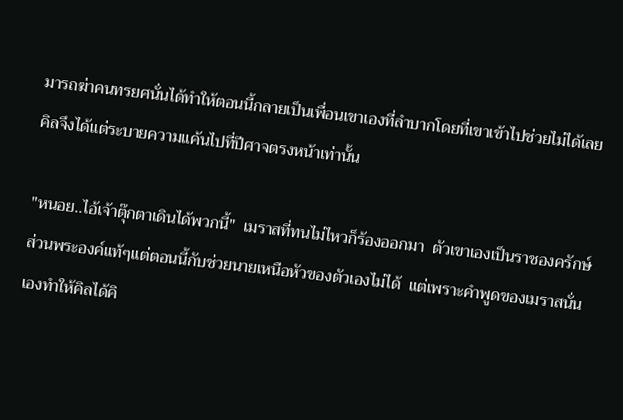มารถฆ่าคนทรยศนั่นได้ทำให้ตอนนี้กลายเป็นเพื่อนเขาเองที่ลำบากโดยที่เขาเข้าไปช่วยไม่ได้เลย  คิลจึงได้แต่ระบายความแค้นไปที่ปีศาจตรงหน้าเท่านั้น

"หนอย..ไอ้เจ้าตุ๊กตาเดินได้พวกนี้"  เมราสที่ทนไม่ไหวก็ร้องออกมา  ตัวเขาเองเป็นราชองครักษ์ส่วนพระองค์แท้ๆแต่ตอนนี้กับช่วยนายเหนือหัวของตัวเองไม่ได้  แต่เพราะคำพูดของเมราสนั่นเองทำให้คิลได้คิ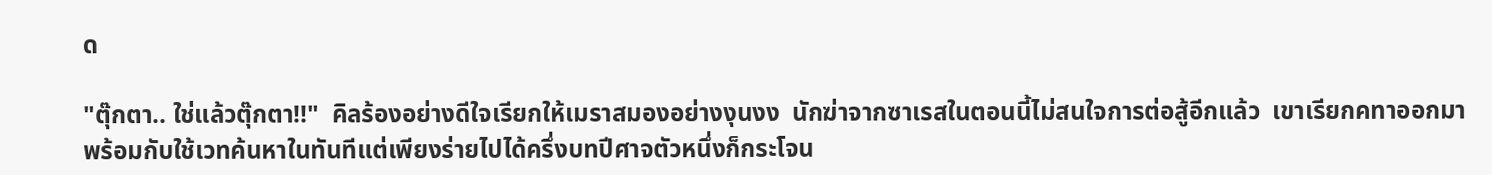ด

"ตุ๊กตา.. ใช่แล้วตุ๊กตา!!"  คิลร้องอย่างดีใจเรียกให้เมราสมองอย่างงุนงง  นักฆ่าจากซาเรสในตอนนี้ไม่สนใจการต่อสู้อีกแล้ว  เขาเรียกคทาออกมาพร้อมกับใช้เวทค้นหาในทันทีแต่เพียงร่ายไปได้ครึ่งบทปีศาจตัวหนึ่งก็กระโจน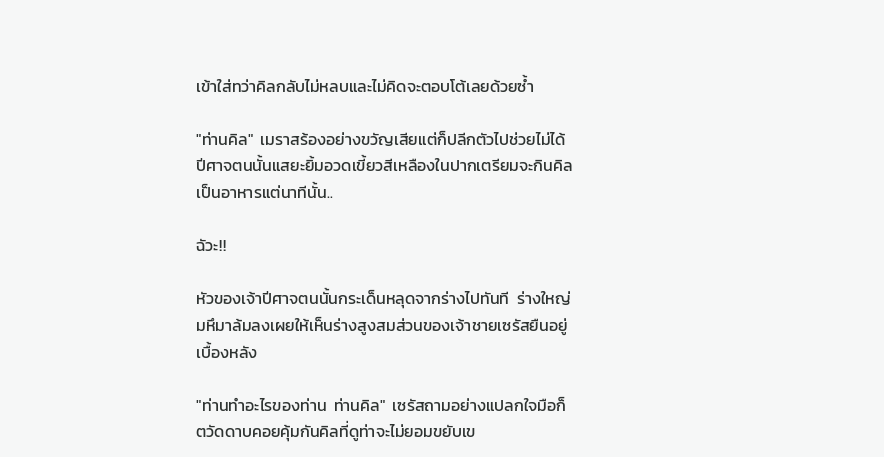เข้าใส่ทว่าคิลกลับไม่หลบและไม่คิดจะตอบโต้เลยด้วยซ้ำ

"ท่านคิล"  เมราสร้องอย่างขวัญเสียแต่ก็ปลีกตัวไปช่วยไม่ได้  ปีศาจตนนั้นแสยะยิ้มอวดเขี้ยวสีเหลืองในปากเตรียมจะกินคิลเป็นอาหารแต่นาทีนั้น..

ฉัวะ!!

หัวของเจ้าปีศาจตนนั้นกระเด็นหลุดจากร่างไปทันที  ร่างใหญ่มหึมาล้มลงเผยให้เห็นร่างสูงสมส่วนของเจ้าชายเซรัสยืนอยู่เบื้องหลัง

"ท่านทำอะไรของท่าน  ท่านคิล"  เซรัสถามอย่างแปลกใจมือก็ตวัดดาบคอยคุ้มกันคิลที่ดูท่าจะไม่ยอมขยับเข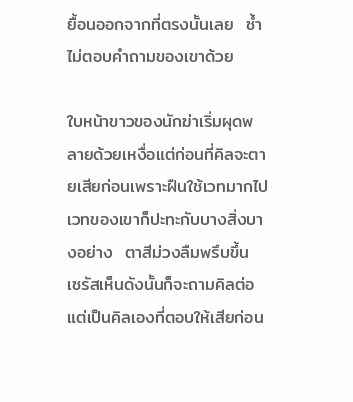ยื้อนออกจากที่ตรงนั้นเลย  ซ้ำไม่ตอบคำถามของเขาด้วย

ใบหน้าขาวของนักฆ่าเริ่มผุดพลายด้วยเหงื่อแต่ก่อนที่คิลจะตายเสียก่อนเพราะฝืนใช้เวทมากไปเวทของเขาก็ปะทะกับบางสิ่งบางอย่าง  ตาสีม่วงลืมพรึบขึ้น  เซรัสเห็นดังนั้นก็จะถามคิลต่อแต่เป็นคิลเองที่ตอบให้เสียก่อน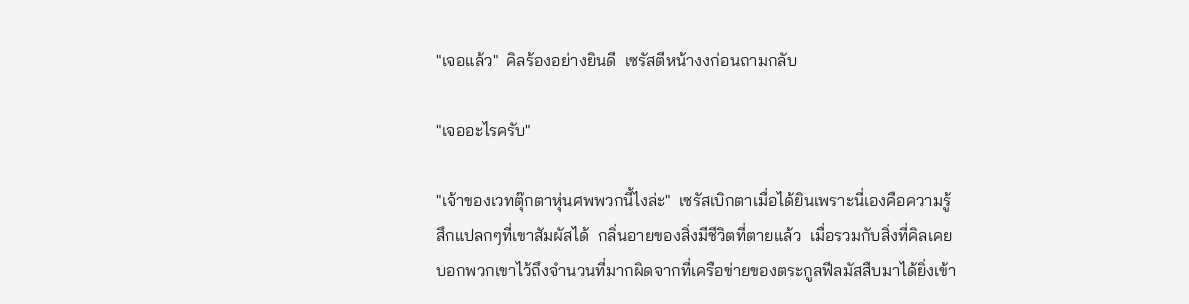"เจอแล้ว"  คิลร้องอย่างยินดี  เซรัสตีหน้างงก่อนถามกลับ

"เจออะไรครับ"

"เจ้าของเวทตุ๊กตาหุ่นศพพวกนี้ไงล่ะ"  เซรัสเบิกตาเมื่อได้ยินเพราะนี่เองคือความรู้สึกแปลกๆที่เขาสัมผัสได้  กลิ่นอายของสิ่งมีชีวิตที่ตายแล้ว  เมื่อรวมกับสิ่งที่คิลเคยบอกพวกเขาไว้ถึงจำนวนที่มากผิดจากที่เครือข่ายของตระกูลฟีลมัสสืบมาได้ยิ่งเข้า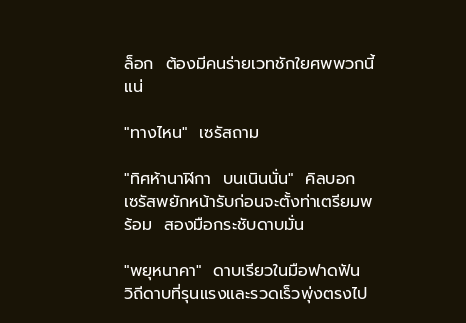ล็อก  ต้องมีคนร่ายเวทชักใยศพพวกนี้แน่

"ทางไหน"  เซรัสถาม

"ทิศห้านาฬิกา  บนเนินนั่น"  คิลบอก  เซรัสพยักหน้ารับก่อนจะตั้งท่าเตรียมพร้อม  สองมือกระชับดาบมั่น

"พยุหนาคา"  ดาบเรียวในมือฟาดฟัน  วิถีดาบที่รุนแรงและรวดเร็วพุ่งตรงไป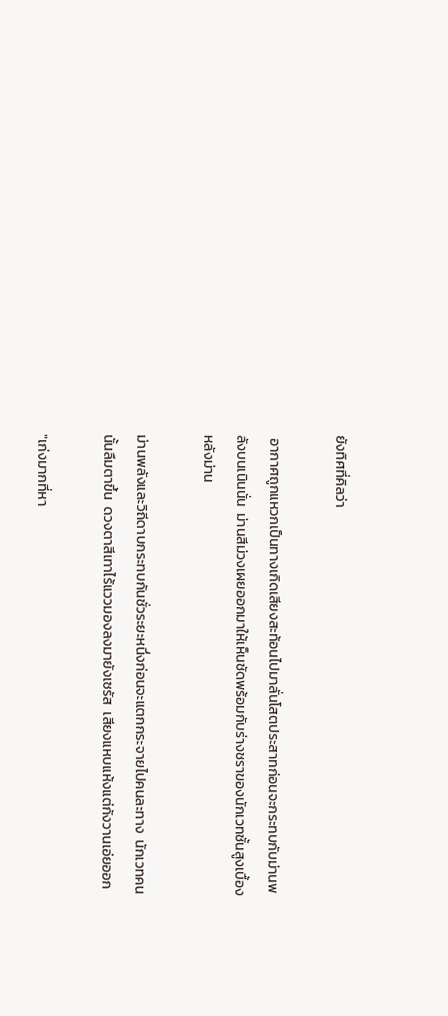ยังทิศที่คิลว่า

 อากาศถูกแหวกเป็นทางเกิดเสียงสะท้อนไปมาลั่นโสตประสาทก่อนจะกระทบกับม่านพลังบนเนินนั่น  ม่านสีม่วงเผยออกมาให้เห็นชัดพร้อมกับร่างชราของนักเวทชั้นสูงเบื้องหลังม่าน

ม่านพลังและวิถีดาบกระทบกันชั่วระยะหนึ่งก่อนจะแตกกระจายไปคนละทาง  นักเวทคนนั้นลืมตาขึ้น  ดวงตาสีเทาไร้แววมองลงมายังเซรัส  เสียงแหบแห้งแต่กังวานเอ่ยออก

"เก่งมากที่หา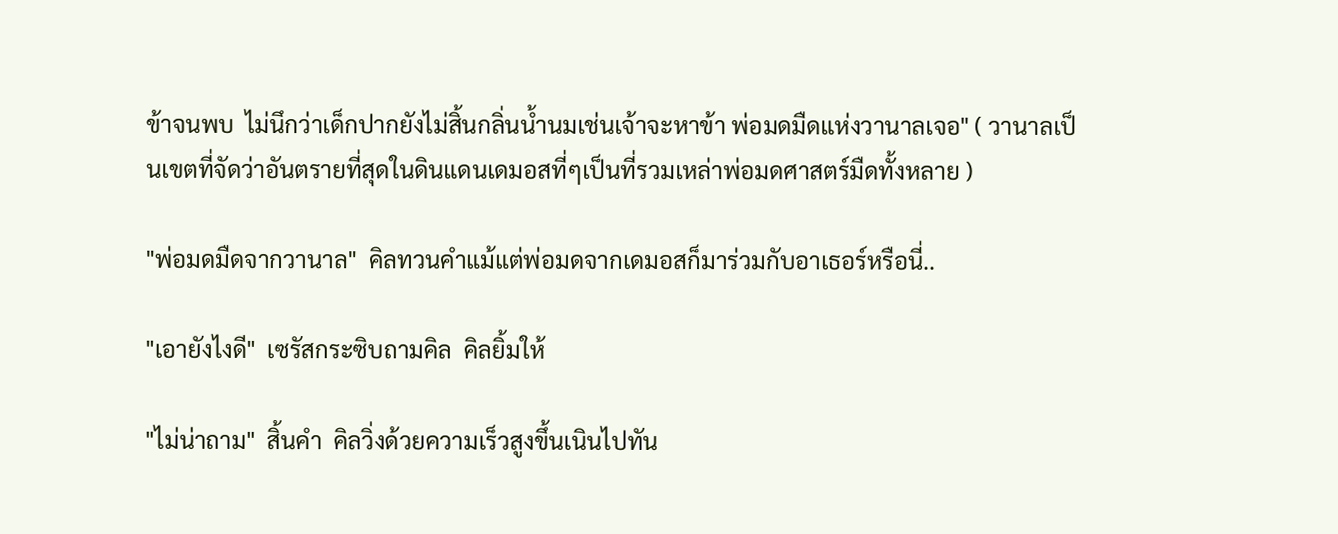ข้าจนพบ  ไม่นึกว่าเด็กปากยังไม่สิ้นกลิ่นน้ำนมเช่นเจ้าจะหาข้า พ่อมดมืดแห่งวานาลเจอ" ( วานาลเป็นเขตที่จัดว่าอันตรายที่สุดในดินแดนเดมอสที่ๆเป็นที่รวมเหล่าพ่อมดศาสตร์มืดทั้งหลาย )

"พ่อมดมืดจากวานาล"  คิลทวนคำแม้แต่พ่อมดจากเดมอสก็มาร่วมกับอาเธอร์หรือนี่..

"เอายังไงดี"  เซรัสกระซิบถามคิล  คิลยิ้มให้

"ไม่น่าถาม"  สิ้นคำ  คิลวิ่งด้วยความเร็วสูงขึ้นเนินไปทัน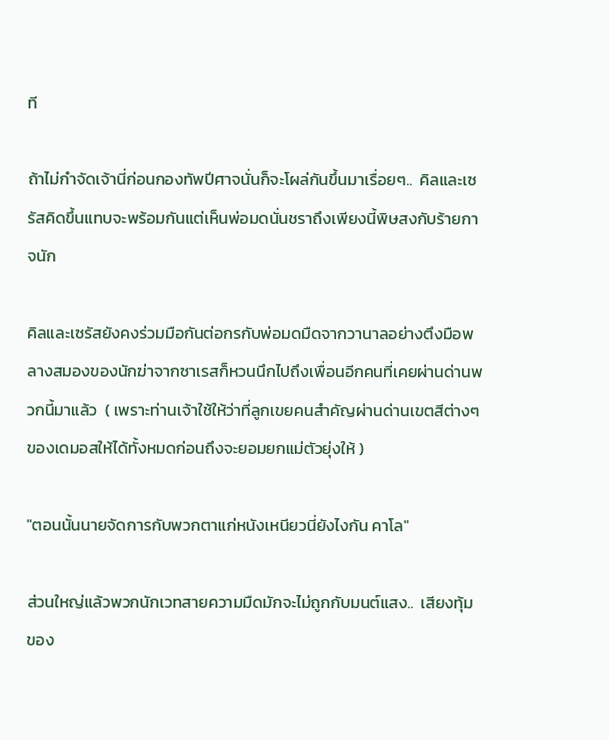ที

ถ้าไม่กำจัดเจ้านี่ก่อนกองทัพปีศาจนั่นก็จะโผล่กันขึ้นมาเรื่อยๆ..  คิลและเซรัสคิดขึ้นแทบจะพร้อมกันแต่เห็นพ่อมดนั่นชราถึงเพียงนี้พิษสงกับร้ายกาจนัก

คิลและเซรัสยังคงร่วมมือกันต่อกรกับพ่อมดมืดจากวานาลอย่างตึงมือพลางสมองของนักฆ่าจากซาเรสก็หวนนึกไปถึงเพื่อนอีกคนที่เคยผ่านด่านพวกนี้มาแล้ว  ( เพราะท่านเจ้าใช้ให้ว่าที่ลูกเขยคนสำคัญผ่านด่านเขตสีต่างๆของเดมอสให้ได้ทั้งหมดก่อนถึงจะยอมยกแม่ตัวยุ่งให้ )

"ตอนนั้นนายจัดการกับพวกตาแก่หนังเหนียวนี่ยังไงกัน คาโล"

ส่วนใหญ่แล้วพวกนักเวทสายความมืดมักจะไม่ถูกกับมนต์แสง..  เสียงทุ้มของ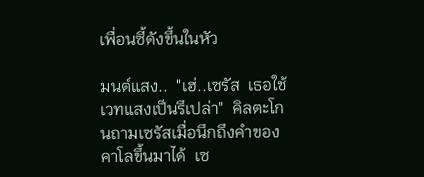เพื่อนซี้ดังขึ้นในหัว

มนต์แสง..  "เฮ่..เซรัส  เธอใช้เวทแสงเป็นรึเปล่า"  คิลตะโกนถามเซรัสเมื่อนึกถึงคำของคาโลขึ้นมาได้  เซ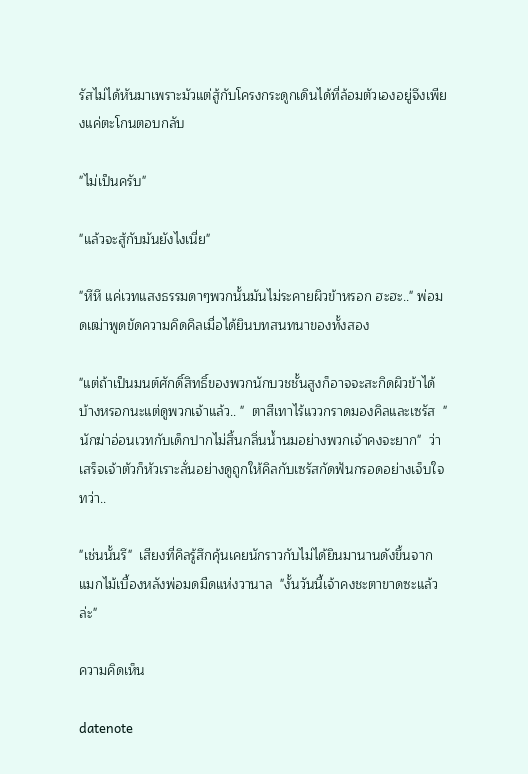รัสไม่ได้หันมาเพราะมัวแต่สู้กับโครงกระดูกเดินได้ที่ล้อมตัวเองอยู่จึงเพียงแค่ตะโกนตอบกลับ

"ไม่เป็นครับ"

"แล้วจะสู้กับมันยังไงเนี่ย"

"หึหึ แค่เวทแสงธรรมดาๆพวกนั้นมันไม่ระคายผิวข้าหรอก ฮะฮะ.." พ่อมดเฒ่าพูดขัดความคิดคิลเมื่อได้ยินบทสนทนาของทั้งสอง

"แต่ถ้าเป็นมนต์ศักดิ์สิทธิ์ของพวกนักบวชชั้นสูงก็อาจจะสะกิดผิวข้าได้บ้างหรอกนะแต่ดูพวกเจ้าแล้ว.. "  ตาสีเทาไร้แววกราดมองคิลและเซรัส  " นักฆ่าอ่อนเวทกับเด็กปากไม่สิ้นกลิ่นน้ำนมอย่างพวกเจ้าคงจะยาก"  ว่าเสร็จเจ้าตัวก็หัวเราะลั่นอย่างดูถูกให้คิลกับเซรัสกัดฟันกรอดอย่างเจ็บใจ  ทว่า..

"เช่นนั้นรึ"  เสียงที่คิลรู้สึกคุ้นเคยนักราวกับไม่ได้ยินมานานดังขึ้นจากแมกไม้เบื้องหลังพ่อมดมืดแห่งวานาล  "งั้นวันนี้เจ้าคงชะตาขาดซะแล้วล่ะ"

ความคิดเห็น

datenote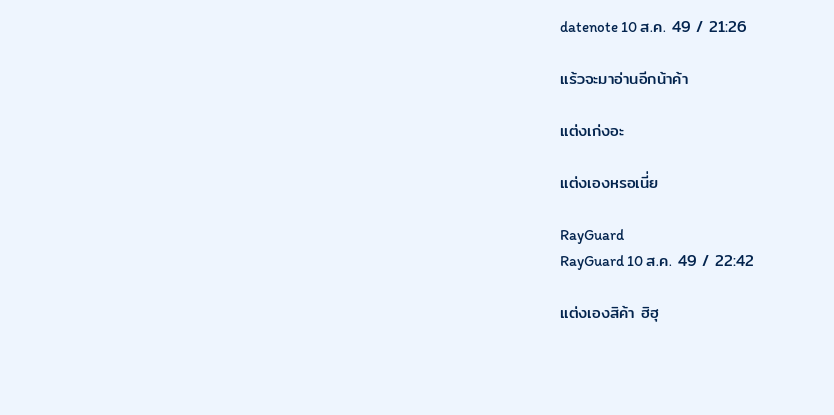datenote 10 ส.ค. 49 / 21:26

แร้วจะมาอ่านอีกน้าค้า

แต่งเก่งอะ

แต่งเองหรอเนี่ย

RayGuard
RayGuard 10 ส.ค. 49 / 22:42

แต่งเองสิค้า ฮิฮุ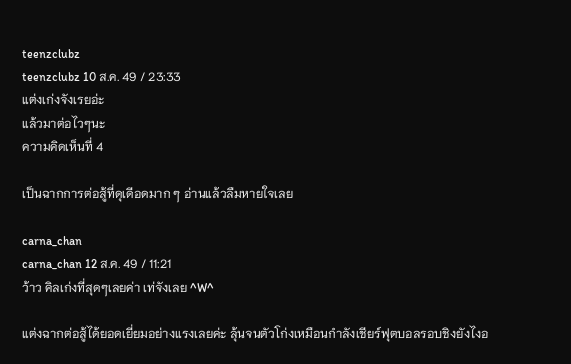teenzclubz
teenzclubz 10 ส.ค. 49 / 23:33
แต่งเก่งจังเรยอ่ะ
แล้วมาต่อไวๆนะ
ความคิดเห็นที่ 4

เป็นฉากการต่อสู้ที่ดุเดีอดมาก ๆ อ่านแล้วลืมหายใจเลย

carna_chan
carna_chan 12 ส.ค. 49 / 11:21
ว้าว คิลเก่งที่สุดๆเลยค่า เท่จังเลย ^W^

แต่งฉากต่อสู้ได้ยอดเยี่ยมอย่างแรงเลยค่ะ ลุ้นจนตัวโก่งเหมือนกำลังเชียร์ฟุตบอลรอบชิงยังไงอ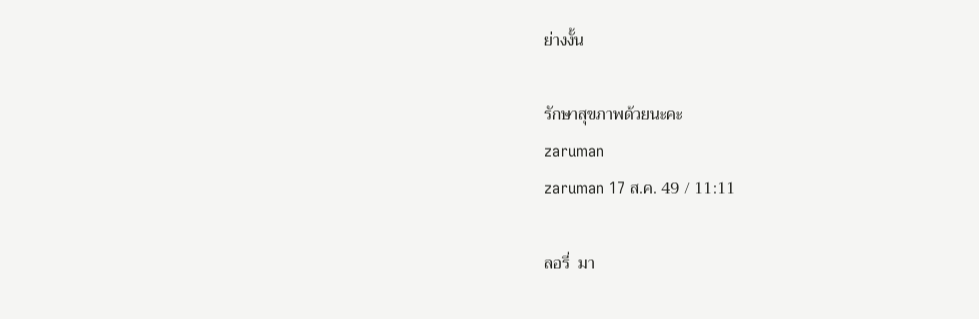ย่างงั้น

รักษาสุขภาพด้วยนะคะ
zaruman
zaruman 17 ส.ค. 49 / 11:11

ลอรี่  มา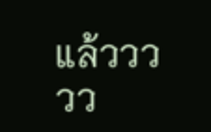แล้ววววว